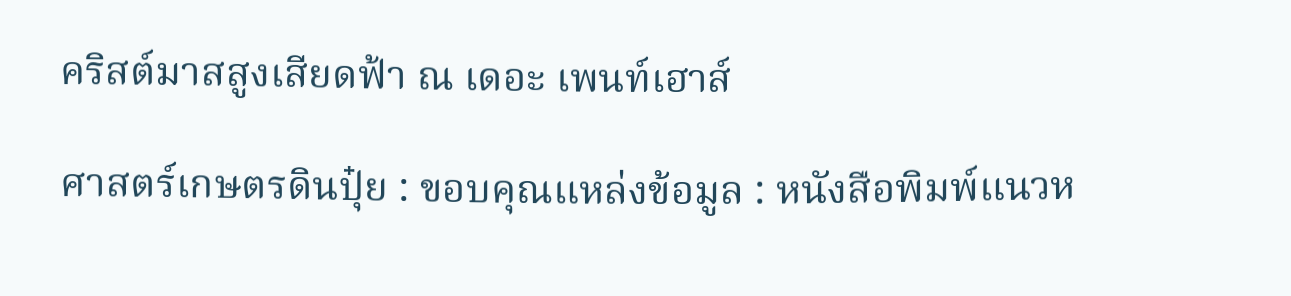คริสต์มาสสูงเสียดฟ้า ณ เดอะ เพนท์เฮาส์

ศาสตร์เกษตรดินปุ๋ย : ขอบคุณแหล่งข้อมูล : หนังสือพิมพ์แนวห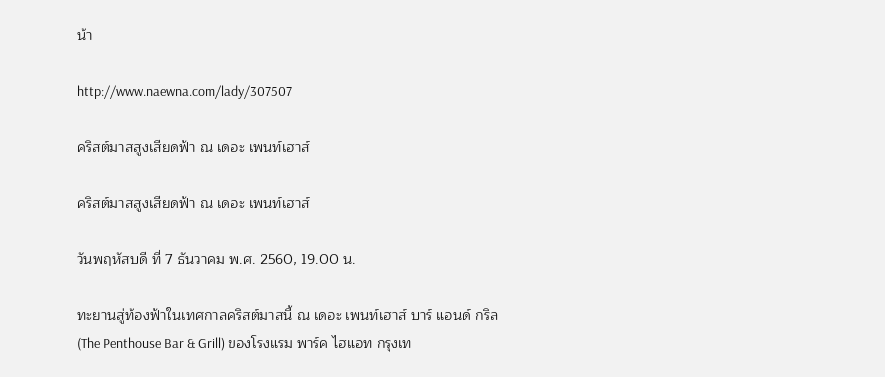น้า

http://www.naewna.com/lady/307507

คริสต์มาสสูงเสียดฟ้า ณ เดอะ เพนท์เฮาส์

คริสต์มาสสูงเสียดฟ้า ณ เดอะ เพนท์เฮาส์

วันพฤหัสบดี ที่ 7 ธันวาคม พ.ศ. 2560, 19.00 น.

ทะยานสู่ท้องฟ้าในเทศกาลคริสต์มาสนี้ ณ เดอะ เพนท์เฮาส์ บาร์ แอนด์ กริล (The Penthouse Bar & Grill) ของโรงแรม พาร์ค ไฮแอท กรุงเท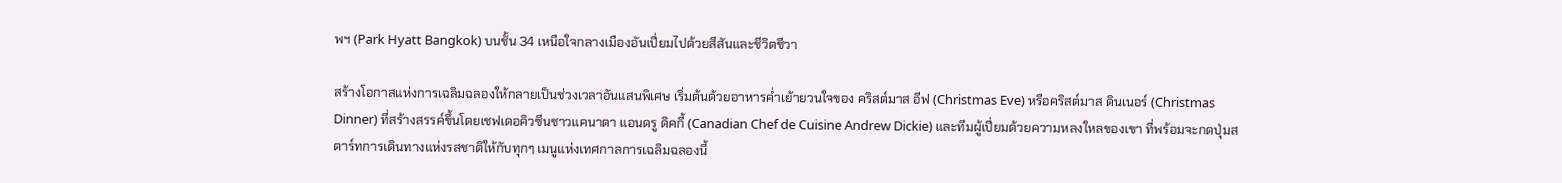พฯ (Park Hyatt Bangkok) บนชั้น 34 เหนือใจกลางเมืองอันเปี่ยมไปด้วยสีสันและชีวิตชีวา

สร้างโอกาสแห่งการเฉลิมฉลองให้กลายเป็นช่วงเวลาอันแสนพิเศษ เริ่มต้นด้วยอาหารค่ำเย้ายวนใจของ คริสต์มาส อีฟ (Christmas Eve) หรือคริสต์มาส ดินเนอร์ (Christmas Dinner) ที่สร้างสรรค์ขึ้นโดยเชฟเดอคิวซีนชาวแคนาดา แอนดรู ดิคกี้ (Canadian Chef de Cuisine Andrew Dickie) และทีมผู้เปี่ยมด้วยความหลงใหลของเขา ที่พร้อมจะกดปุ่มสตาร์ทการเดินทางแห่งรสชาติให้กับทุกๆ เมนูแห่งเทศกาลการเฉลิมฉลองนี้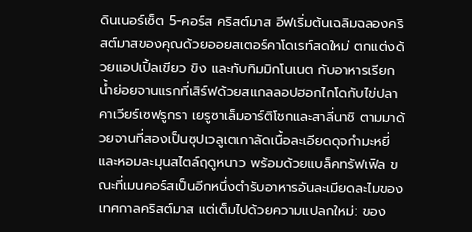ดินเนอร์เซ็ต 5-คอร์ส คริสต์มาส อีฟเริ่มต้นเฉลิมฉลองคริสต์มาสของคุณด้วยออยสเตอร์คาโดเรท์สดใหม่ ตกแต่งด้วยแอปเปิ้ลเขียว ขิง และทับทิมมิกโนเนต กับอาหารเรียกน้ำย่อยจานแรกที่เสิร์ฟด้วยสแกลลอปฮอกไกโดกับไข่ปลาคาเวียร์เซฟรูกรา เยรูซาเล็มอาร์ติโชกและสาลี่นาชิ ตามมาด้วยจานที่สองเป็นซุปเวลูเตเกาลัดเนื้อละเอียดดุจกำมะหยี่และหอมละมุนสไตล์ฤดูหนาว พร้อมด้วยแบล็คทรัฟเฟิล ขณะที่เมนคอร์สเป็นอีกหนึ่งตำรับอาหารอันละเมียดละไมของเทศกาลคริสต์มาส แต่เต็มไปด้วยความแปลกใหม่: ของ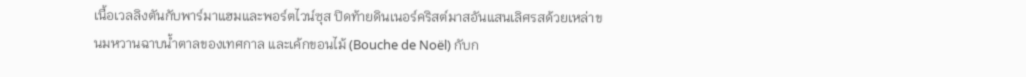เนื้อเวลลิงตันกับพาร์มาแฮมและพอร์ตไวน์ซุส ปิดท้ายดินเนอร์คริสต์มาสอันแสนเลิศรสด้วยเหล่าขนมหวานฉาบน้ำตาลของเทศกาล และเค้กขอนไม้ (Bouche de Noël) กับก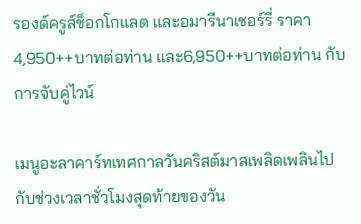รองด์ครูส์ช็อกโกแลต และอมารีนาเชอร์รี่ ราคา 4,950++บาทต่อท่าน และ6,950++บาทต่อท่าน กับการจับคู่ไวน์

เมนูอะลาคาร์ทเทศกาลวันคริสต์มาสเพลิดเพลินไปกับช่วงเวลาชั่วโมงสุดท้ายของวัน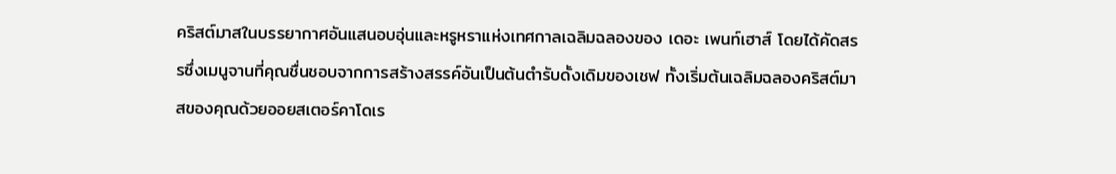คริสต์มาสในบรรยากาศอันแสนอบอุ่นและหรูหราแห่งเทศกาลเฉลิมฉลองของ เดอะ เพนท์เฮาส์ โดยได้คัดสรรซึ่งเมนูจานที่คุณชื่นชอบจากการสร้างสรรค์อันเป็นต้นตำรับดั้งเดิมของเชฟ ทั้งเริ่มต้นเฉลิมฉลองคริสต์มาสของคุณด้วยออยสเตอร์คาโดเร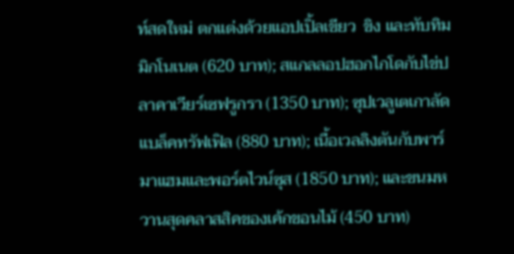ท์สดใหม่ ตกแต่งด้วยแอปเปิ้ลเขียว  ขิง และทับทิมมิกโนเนต (620 บาท); สแกลลอปฮอกไกโดกับไข่ปลาคาเวียร์เซฟรูกรา (1350 บาท); ซุปเวลูเตเกาลัดแบล็คทรัฟเฟิล (880 บาท); เนื้อเวลลิงตันกับพาร์มาแฮมและพอร์ตไวน์ซุส (1850 บาท); และขนมหวานสุดคลาสสิคของเค้กขอนไม้ (450 บาท)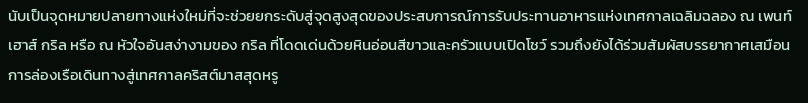นับเป็นจุดหมายปลายทางแห่งใหม่ที่จะช่วยยกระดับสู่จุดสูงสุดของประสบการณ์การรับประทานอาหารแห่งเทศกาลเฉลิมฉลอง ณ เพนท์เฮาส์ กริล หรือ ณ หัวใจอันสง่างามของ กริล ที่โดดเด่นด้วยหินอ่อนสีขาวและครัวแบบเปิดโชว์ รวมถึงยังได้ร่วมสัมผัสบรรยากาศเสมือนการล่องเรือเดินทางสู่เทศกาลคริสต์มาสสุดหรู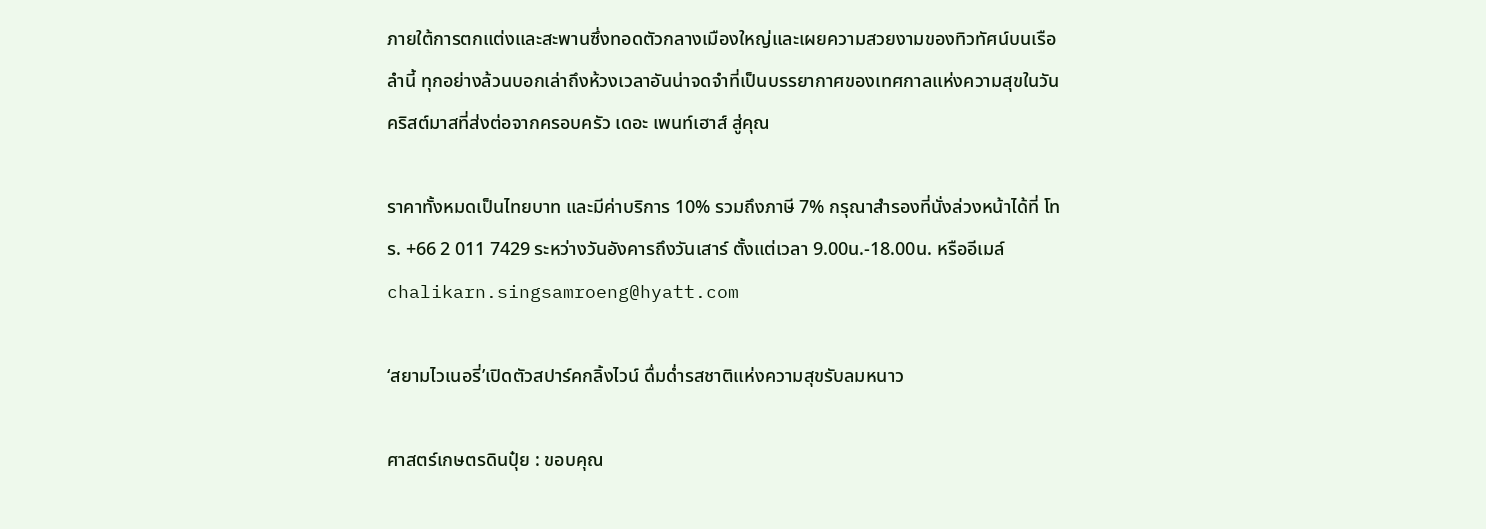ภายใต้การตกแต่งและสะพานซึ่งทอดตัวกลางเมืองใหญ่และเผยความสวยงามของทิวทัศน์บนเรือลำนี้ ทุกอย่างล้วนบอกเล่าถึงห้วงเวลาอันน่าจดจำที่เป็นบรรยากาศของเทศกาลแห่งความสุขในวันคริสต์มาสที่ส่งต่อจากครอบครัว เดอะ เพนท์เฮาส์ สู่คุณ

ราคาทั้งหมดเป็นไทยบาท และมีค่าบริการ 10% รวมถึงภาษี 7% กรุณาสำรองที่นั่งล่วงหน้าได้ที่ โทร. +66 2 011 7429 ระหว่างวันอังคารถึงวันเสาร์ ตั้งแต่เวลา 9.00น.-18.00น. หรืออีเมล์ chalikarn.singsamroeng@hyatt.com

‘สยามไวเนอรี่’เปิดตัวสปาร์คกลิ้งไวน์ ดื่มด่ำรสชาติแห่งความสุขรับลมหนาว

ศาสตร์เกษตรดินปุ๋ย : ขอบคุณ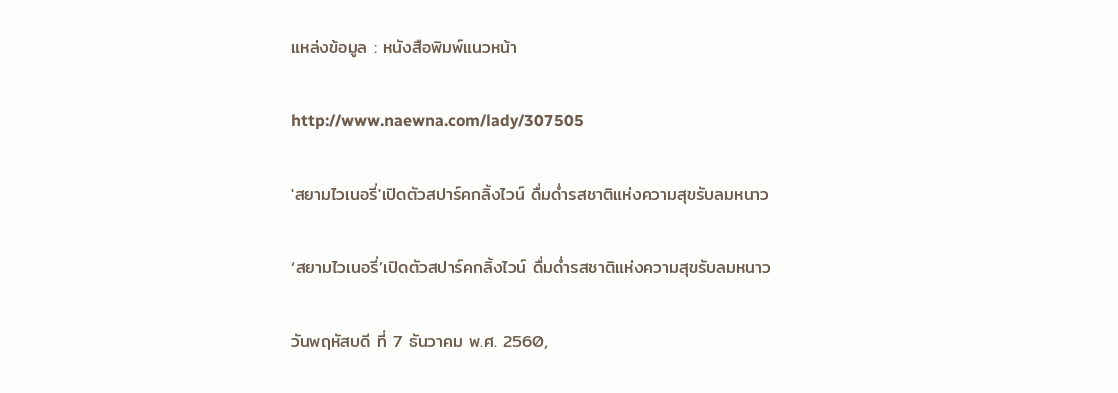แหล่งข้อมูล : หนังสือพิมพ์แนวหน้า

http://www.naewna.com/lady/307505

'สยามไวเนอรี่'เปิดตัวสปาร์คกลิ้งไวน์ ดื่มด่ำรสชาติแห่งความสุขรับลมหนาว

‘สยามไวเนอรี่’เปิดตัวสปาร์คกลิ้งไวน์ ดื่มด่ำรสชาติแห่งความสุขรับลมหนาว

วันพฤหัสบดี ที่ 7 ธันวาคม พ.ศ. 2560,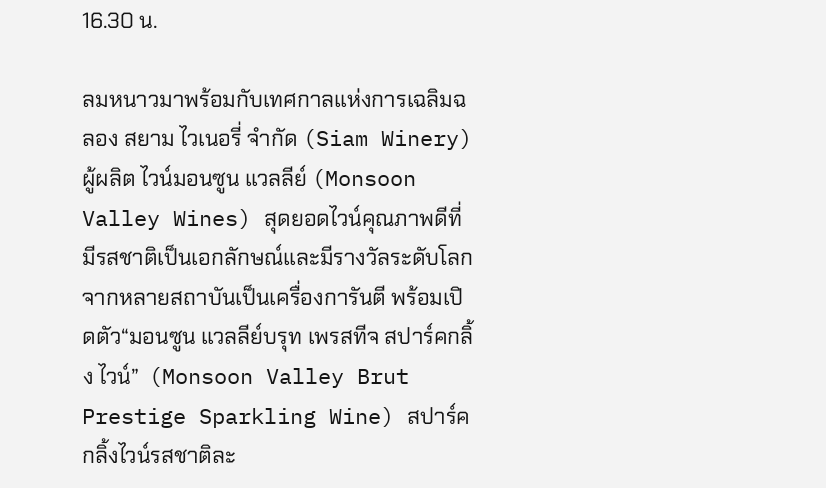16.30 น.

ลมหนาวมาพร้อมกับเทศกาลแห่งการเฉลิมฉลอง สยาม ไวเนอรี่ จำกัด (Siam Winery) ผู้ผลิต ไวน์มอนซูน แวลลีย์ (Monsoon Valley Wines) สุดยอดไวน์คุณภาพดีที่มีรสชาติเป็นเอกลักษณ์และมีรางวัลระดับโลกจากหลายสถาบันเป็นเครื่องการันตี พร้อมเปิดตัว“มอนซูน แวลลีย์บรุท เพรสทีจ สปาร์คกลิ้ง ไวน์”  (Monsoon Valley Brut Prestige Sparkling Wine) สปาร์คกลิ้งไวน์รสชาติละ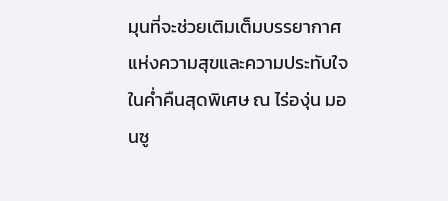มุนที่จะช่วยเติมเต็มบรรยากาศแห่งความสุขและความประทับใจในค่ำคืนสุดพิเศษ ณ ไร่องุ่น มอนซู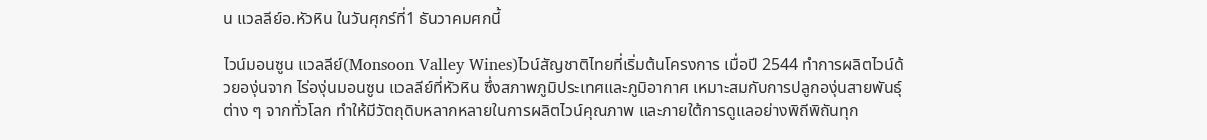น แวลลีย์อ.หัวหิน ในวันศุกร์ที่1 ธันวาคมศกนี้

ไวน์มอนซูน แวลลีย์(Monsoon Valley Wines)ไวน์สัญชาติไทยที่เริ่มต้นโครงการ เมื่อปี 2544 ทำการผลิตไวน์ด้วยองุ่นจาก ไร่องุ่นมอนซูน แวลลีย์ที่หัวหิน ซึ่งสภาพภูมิประเทศและภูมิอากาศ เหมาะสมกับการปลูกองุ่นสายพันธุ์ต่าง ๆ จากทั่วโลก ทำให้มีวัตถุดิบหลากหลายในการผลิตไวน์คุณภาพ และภายใต้การดูแลอย่างพิถีพิถันทุก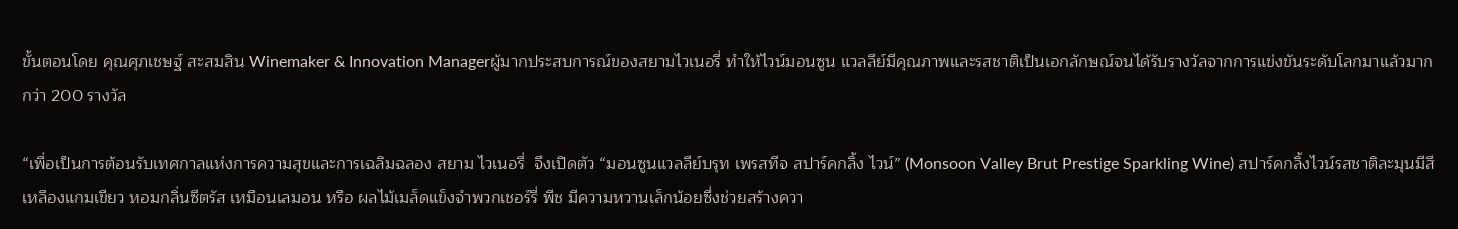ขั้นตอนโดย คุณศุภเชษฐ์ สะสมสิน Winemaker & Innovation Managerผู้มากประสบการณ์ของสยามไวเนอรี่ ทำให้ไวน์มอนซูน แวลลีย์มีคุณภาพและรสชาติเป็นเอกลักษณ์จนได้รับรางวัลจากการแข่งขันระดับโลกมาแล้วมากกว่า 200 รางวัล

“เพื่อเป็นการต้อนรับเทศกาลแห่งการความสุขและการเฉลิมฉลอง สยาม ไวเนอรี่  จึงเปิดตัว “มอนซูนแวลลีย์บรุท เพรสทีจ สปาร์คกลิ้ง ไวน์” (Monsoon Valley Brut Prestige Sparkling Wine) สปาร์คกลิ้งไวน์รสชาติละมุนมีสีเหลืองแกมเขียว หอมกลิ่นซีตรัส เหมือนเลมอน หรือ ผลไม้เมล็ดแข็งจำพวกเชอร์รี่ พีช มีความหวานเล็กน้อยซึ่งช่วยสร้างควา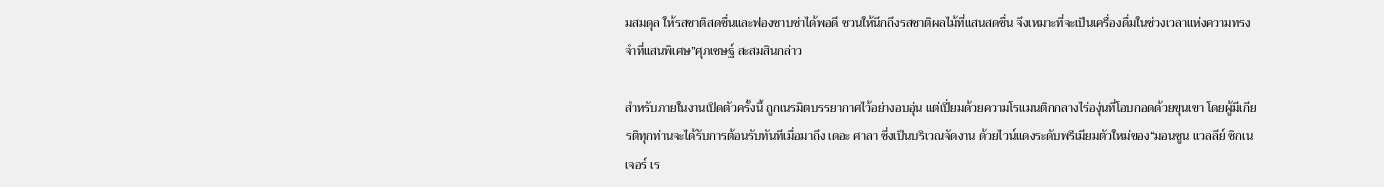มสมดุล ให้รสชาติสดชื่นและฟองซาบซ่าได้พอดี ชวนให้นึกถึงรสชาติผลไม้ที่แสนสดชื่น จึงเหมาะที่จะเป็นเครื่องดื่มในช่วงเวลาแห่งความทรงจำที่แสนพิเศษ”ศุภเชษฐ์ สะสมสินกล่าว

สำหรับภายในงานเปิดตัวครั้งนี้ ถูกเนรมิตบรรยากาศไว้อย่างอบอุ่น แต่เปี่ยมด้วยความโรแมนติกกลางไร่องุ่นที่โอบกอดด้วยขุนเขา โดยผู้มีเกียรติทุกท่านจะได้รับการต้อนรับทันทีเมื่อมาถึง เดอะ ศาลา ซึ่งเป็นบริเวณจัดงาน ด้วยไวน์แดงระดับพรีเมียมตัวใหม่ของ“มอนซูน แวลลีย์ ซิกเนเจอร์ เร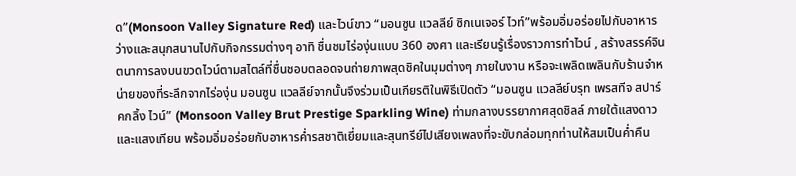ด”(Monsoon Valley Signature Red) และไวน์ขาว “มอนซูน แวลลีย์ ซิกเนเจอร์ ไวท์”พร้อมอิ่มอร่อยไปกับอาหารว่างและสนุกสนานไปกับกิจกรรมต่างๆ อาทิ ชื่นชมไร่องุ่นแบบ 360 องศา และเรียนรู้เรื่องราวการทำไวน์ , สร้างสรรค์จินตนาการลงบนขวดไวน์ตามสไตล์ที่ชื่นชอบตลอดจนถ่ายภาพสุดชิคในมุมต่างๆ ภายในงาน หรือจะเพลิดเพลินกับร้านจำหน่ายของที่ระลึกจากไร่องุ่น มอนซูน แวลลีย์จากนั้นจึงร่วมเป็นเกียรติในพิธีเปิดตัว “มอนซูน แวลลีย์บรุท เพรสทีจ สปาร์คกลิ้ง ไวน์” (Monsoon Valley Brut Prestige Sparkling Wine) ท่ามกลางบรรยากาศสุดชิลล์ ภายใต้แสงดาวและแสงเทียน พร้อมอิ่มอร่อยกับอาหารค่ำรสชาติเยี่ยมและสุนทรีย์ไปเสียงเพลงที่จะขับกล่อมทุกท่านให้สมเป็นค่ำคืน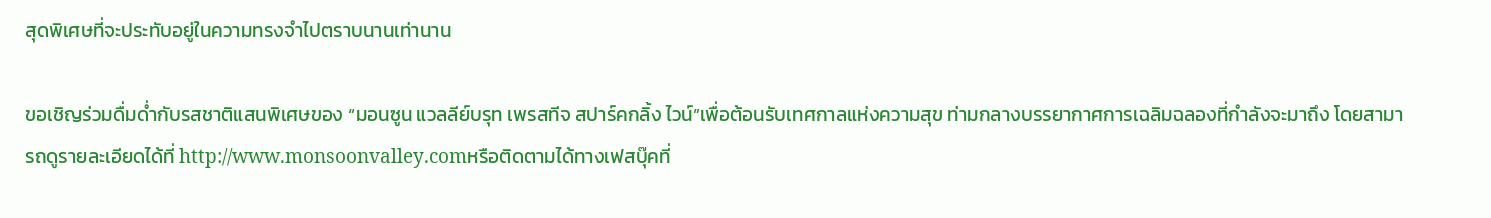สุดพิเศษที่จะประทับอยู่ในความทรงจำไปตราบนานเท่านาน

ขอเชิญร่วมดื่มด่ำกับรสชาติแสนพิเศษของ “มอนซูน แวลลีย์บรุท เพรสทีจ สปาร์คกลิ้ง ไวน์”เพื่อต้อนรับเทศกาลแห่งความสุข ท่ามกลางบรรยากาศการเฉลิมฉลองที่กำลังจะมาถึง โดยสามารถดูรายละเอียดได้ที่ http://www.monsoonvalley.comหรือติดตามได้ทางเฟสบุ๊คที่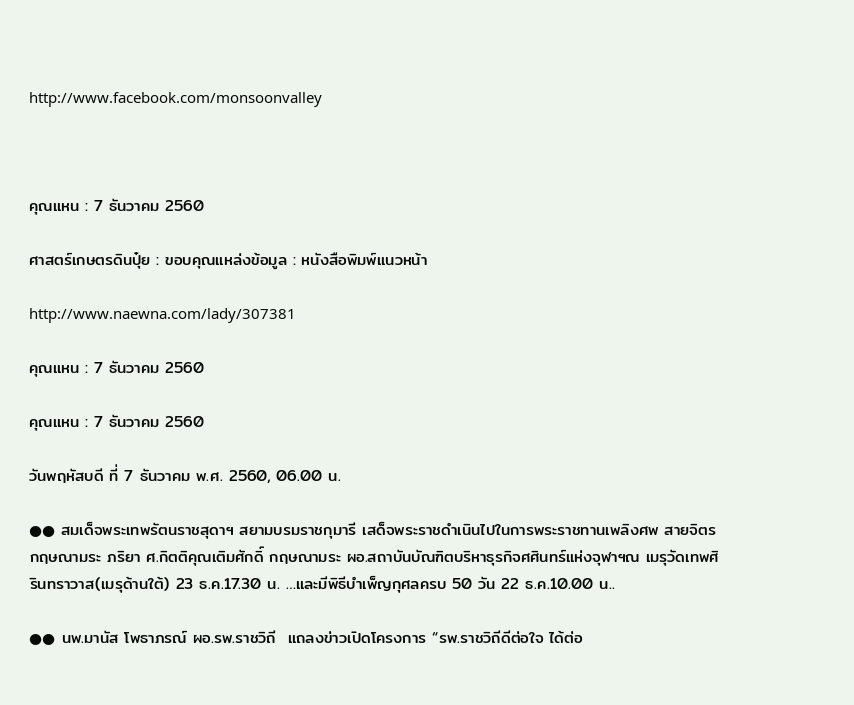http://www.facebook.com/monsoonvalley



คุณแหน : 7 ธันวาคม 2560

ศาสตร์เกษตรดินปุ๋ย : ขอบคุณแหล่งข้อมูล : หนังสือพิมพ์แนวหน้า

http://www.naewna.com/lady/307381

คุณแหน : 7 ธันวาคม 2560

คุณแหน : 7 ธันวาคม 2560

วันพฤหัสบดี ที่ 7 ธันวาคม พ.ศ. 2560, 06.00 น.

●● สมเด็จพระเทพรัตนราชสุดาฯ สยามบรมราชกุมารี เสด็จพระราชดำเนินไปในการพระราชทานเพลิงศพ สายจิตร กฤษณามระ ภริยา ศ.กิตติคุณเติมศักดิ์ กฤษณามระ ผอ.สถาบันบัณฑิตบริหาธุรกิจศศินทร์แห่งจุฬาฯณ เมรุวัดเทพศิรินทราวาส(เมรุด้านใต้) 23 ธ.ค.17.30 น. …และมีพิธีบำเพ็ญกุศลครบ 50 วัน 22 ธ.ค.10.00 น..

●● นพ.มานัส โพธาภรณ์ ผอ.รพ.ราชวิถี  แถลงข่าวเปิดโครงการ “รพ.ราชวิถีดีต่อใจ ได้ต่อ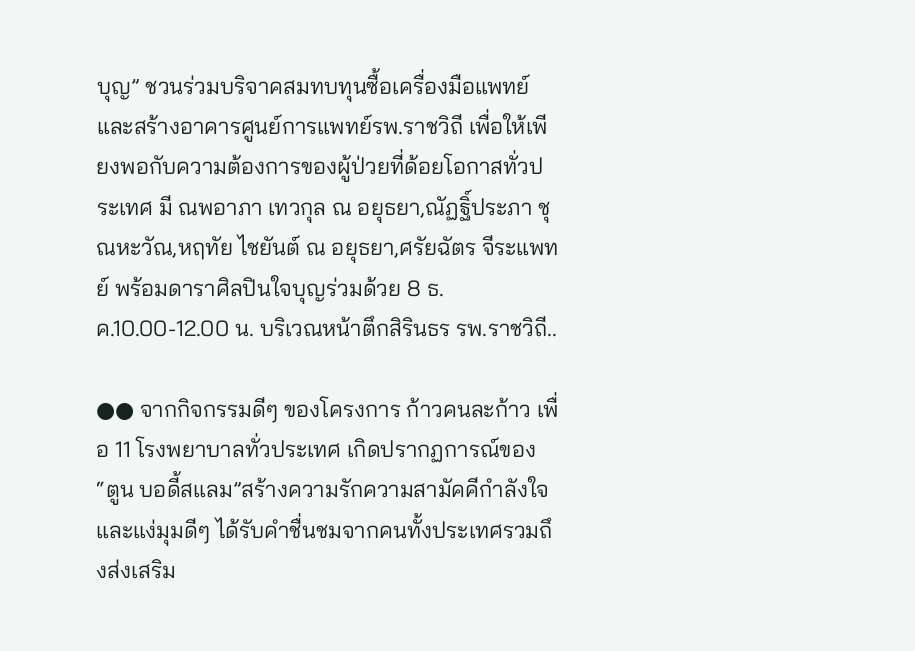บุญ” ชวนร่วมบริจาคสมทบทุนซื้อเครื่องมือแพทย์และสร้างอาคารศูนย์การแพทย์รพ.ราชวิถี เพื่อให้เพียงพอกับความต้องการของผู้ป่วยที่ด้อยโอกาสทั่วประเทศ มี ณพอาภา เทวกุล ณ อยุธยา,ณัฏฐิ์ประภา ชุณหะวัณ,หฤทัย ไชยันต์ ณ อยุธยา,ศรัยฉัตร จีระแพทย์ พร้อมดาราศิลปินใจบุญร่วมด้วย 8 ธ.ค.10.00-12.00 น. บริเวณหน้าตึกสิรินธร รพ.ราชวิถี..

●● จากกิจกรรมดีๆ ของโครงการ ก้าวคนละก้าว เพื่อ 11 โรงพยาบาลทั่วประเทศ เกิดปรากฏการณ์ของ “ตูน บอดี้สแลม”สร้างความรักความสามัคคีกำลังใจและแง่มุมดีๆ ได้รับคำชื่นชมจากคนทั้งประเทศรวมถึงส่งเสริม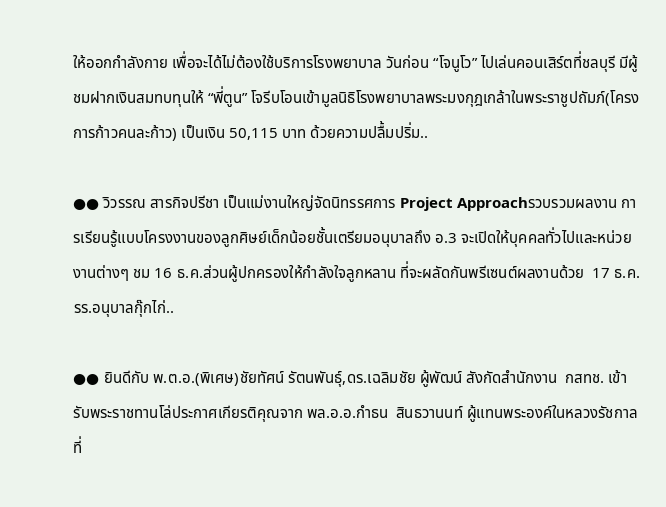ให้ออกกำลังกาย เพื่อจะได้ไม่ต้องใช้บริการโรงพยาบาล วันก่อน “โจนูโว” ไปเล่นคอนเสิร์ตที่ชลบุรี มีผู้ชมฝากเงินสมทบทุนให้ “พี่ตูน” โจรีบโอนเข้ามูลนิธิโรงพยาบาลพระมงกุฎเกล้าในพระราชูปถัมภ์(โครงการก้าวคนละก้าว) เป็นเงิน 50,115 บาท ด้วยความปลื้มปริ่ม..

●● วิวรรณ สารกิจปรีชา เป็นแม่งานใหญ่จัดนิทรรศการ Project Approachรวบรวมผลงาน การเรียนรู้แบบโครงงานของลูกศิษย์เด็กน้อยชั้นเตรียมอนุบาลถึง อ.3 จะเปิดให้บุคคลทั่วไปและหน่วยงานต่างๆ ชม 16 ธ.ค.ส่วนผู้ปกครองให้กำลังใจลูกหลาน ที่จะผลัดกันพรีเซนต์ผลงานด้วย  17 ธ.ค. รร.อนุบาลกุ๊กไก่..

●● ยินดีกับ พ.ต.อ.(พิเศษ)ชัยทัศน์ รัตนพันธุ์,ดร.เฉลิมชัย ผู้พัฒน์ สังกัดสำนักงาน  กสทช. เข้ารับพระราชทานโล่ประกาศเกียรติคุณจาก พล.อ.อ.กำธน  สินธวานนท์ ผู้แทนพระองค์ในหลวงรัชกาลที่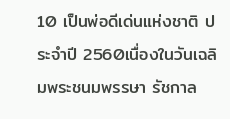10 เป็นพ่อดีเด่นแห่งชาติ ประจำปี 2560เนื่องในวันเฉลิมพระชนมพรรษา รัชกาล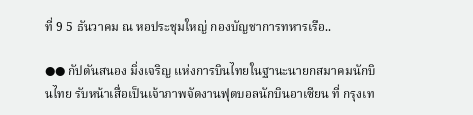ที่ 9 5 ธันวาคม ณ หอประชุมใหญ่ กองบัญชาการทหารเรือ..

●● กัปตันสนอง มิ่งเจริญ แห่งการบินไทยในฐานะนายกสมาคมนักบินไทย รับหน้าเสื่อเป็นเจ้าภาพจัดงานฟุตบอลนักบินอาเซียน ที่ กรุงเท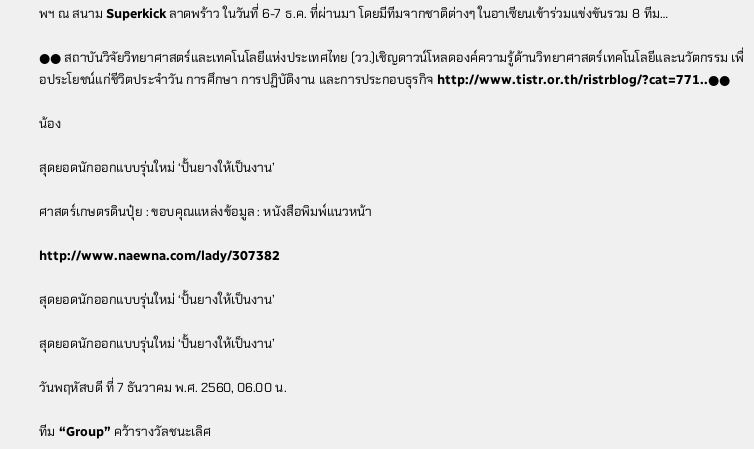พฯ ณ สนาม Superkick ลาดพร้าว ในวันที่ 6-7 ธ.ค. ที่ผ่านมา โดยมีทีมจากชาติต่างๆ ในอาเซียนเข้าร่วมแข่งขันรวม 8 ทีม…

●● สถาบันวิจัยวิทยาศาสตร์และเทคโนโลยีแห่งประเทศไทย (วว.)เชิญดาวน์โหลดองค์ความรู้ด้านวิทยาศาสตร์เทคโนโลยีและนวัตกรรม เพื่อประโยชน์แก่ชีวิตประจำวัน การศึกษา การปฏิบัติงาน และการประกอบธุรกิจ http://www.tistr.or.th/ristrblog/?cat=771..●●

น้อง

สุดยอดนักออกแบบรุ่นใหม่ ‘ปั้นยางให้เป็นงาน’

ศาสตร์เกษตรดินปุ๋ย : ขอบคุณแหล่งข้อมูล : หนังสือพิมพ์แนวหน้า

http://www.naewna.com/lady/307382

สุดยอดนักออกแบบรุ่นใหม่ ‘ปั้นยางให้เป็นงาน’

สุดยอดนักออกแบบรุ่นใหม่ ‘ปั้นยางให้เป็นงาน’

วันพฤหัสบดี ที่ 7 ธันวาคม พ.ศ. 2560, 06.00 น.

ทีม “Group” คว้ารางวัลชนะเลิศ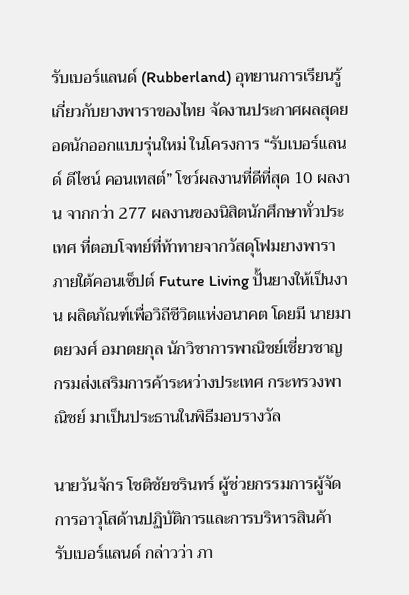รับเบอร์แลนด์ (Rubberland) อุทยานการเรียนรู้เกี่ยวกับยางพาราของไทย จัดงานประกาศผลสุดยอดนักออกแบบรุ่นใหม่ ในโครงการ “รับเบอร์แลนด์ ดีไซน์ คอนเทสต์” โชว์ผลงานที่ดีที่สุด 10 ผลงาน จากกว่า 277 ผลงานของนิสิตนักศึกษาทั่วประเทศ ที่ตอบโจทย์ที่ท้าทายจากวัสดุโฟมยางพารา ภายใต้คอนเซ็ปต์ Future Living ปั้นยางให้เป็นงาน ผลิตภัณฑ์เพื่อวิถีชีวิตแห่งอนาคต โดยมี นายมาตยวงศ์ อมาตยกุล นักวิชาการพาณิชย์เชี่ยวชาญ กรมส่งเสริมการค้าระหว่างประเทศ กระทรวงพาณิชย์ มาเป็นประธานในพิธีมอบรางวัล

นายวันจักร โชติชัยชรินทร์ ผู้ช่วยกรรมการผู้จัดการอาวุโสด้านปฏิบัติการและการบริหารสินค้า รับเบอร์แลนด์ กล่าวว่า ภา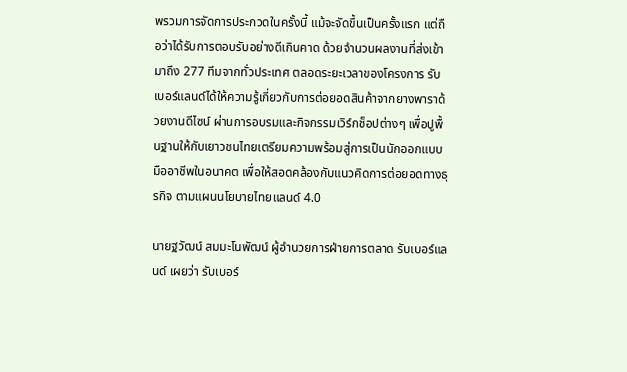พรวมการจัดการประกวดในครั้งนี้ แม้จะจัดขึ้นเป็นครั้งแรก แต่ถือว่าได้รับการตอบรับอย่างดีเกินคาด ด้วยจำนวนผลงานที่ส่งเข้ามาถึง 277 ทีมจากทั่วประเทศ ตลอดระยะเวลาของโครงการ รับเบอร์แลนด์ได้ให้ความรู้เกี่ยวกับการต่อยอดสินค้าจากยางพาราด้วยงานดีไซน์ ผ่านการอบรมและกิจกรรมเวิร์กช็อปต่างๆ เพื่อปูพื้นฐานให้กับเยาวชนไทยเตรียมความพร้อมสู่การเป็นนักออกแบบมืออาชีพในอนาคต เพื่อให้สอดคล้องกับแนวคิดการต่อยอดทางธุรกิจ ตามแผนนโยบายไทยแลนด์ 4.0

นายฐวัฒน์ สมมะโนพัฒน์ ผู้อำนวยการฝ่ายการตลาด รับเบอร์แลนด์ เผยว่า รับเบอร์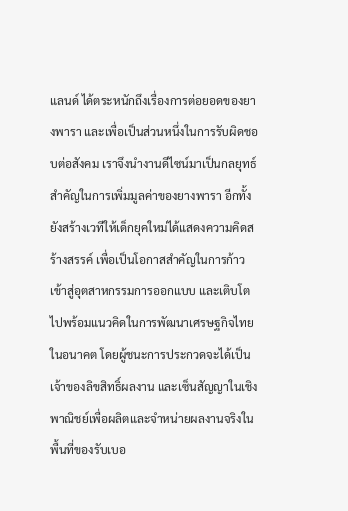แลนด์ ได้ตระหนักถึงเรื่องการต่อยอดของยางพารา และเพื่อเป็นส่วนหนึ่งในการรับผิดชอบต่อสังคม เราจึงนำงานดีไซน์มาเป็นกลยุทธ์สำคัญในการเพิ่มมูลค่าของยางพารา อีกทั้ง ยังสร้างเวทีให้เด็กยุคใหม่ได้แสดงความคิดสร้างสรรค์ เพื่อเป็นโอกาสสำคัญในการก้าวเข้าสู่อุตสาหกรรมการออกแบบ และเติบโตไปพร้อมแนวคิดในการพัฒนาเศรษฐกิจไทยในอนาคต โดยผู้ชนะการประกวดจะได้เป็นเจ้าของลิขสิทธิ์ผลงาน และเซ็นสัญญาในเชิงพาณิชย์เพื่อผลิตและจำหน่ายผลงานจริงในพื้นที่ของรับเบอ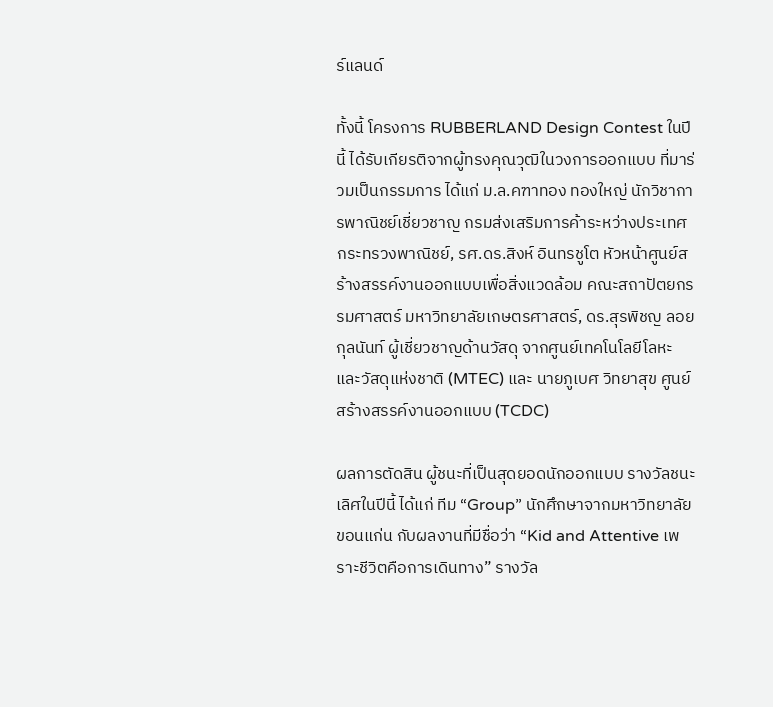ร์แลนด์

ทั้งนี้ โครงการ RUBBERLAND Design Contest ในปีนี้ ได้รับเกียรติจากผู้ทรงคุณวุฒิในวงการออกแบบ ที่มาร่วมเป็นกรรมการ ได้แก่ ม.ล.คฑาทอง ทองใหญ่ นักวิชาการพาณิชย์เชี่ยวชาญ กรมส่งเสริมการค้าระหว่างประเทศ กระทรวงพาณิชย์, รศ.ดร.สิงห์ อินทรชูโต หัวหน้าศูนย์สร้างสรรค์งานออกแบบเพื่อสิ่งแวดล้อม คณะสถาปัตยกรรมศาสตร์ มหาวิทยาลัยเกษตรศาสตร์, ดร.สุรพิชญ ลอยกุลนันท์ ผู้เชี่ยวชาญด้านวัสดุ จากศูนย์เทคโนโลยีโลหะและวัสดุแห่งชาติ (MTEC) และ นายภูเบศ วิทยาสุข ศูนย์สร้างสรรค์งานออกแบบ (TCDC)

ผลการตัดสิน ผู้ชนะที่เป็นสุดยอดนักออกแบบ รางวัลชนะเลิศในปีนี้ ได้แก่ ทีม “Group” นักศึกษาจากมหาวิทยาลัยขอนแก่น กับผลงานที่มีชื่อว่า “Kid and Attentive เพราะชีวิตคือการเดินทาง” รางวัล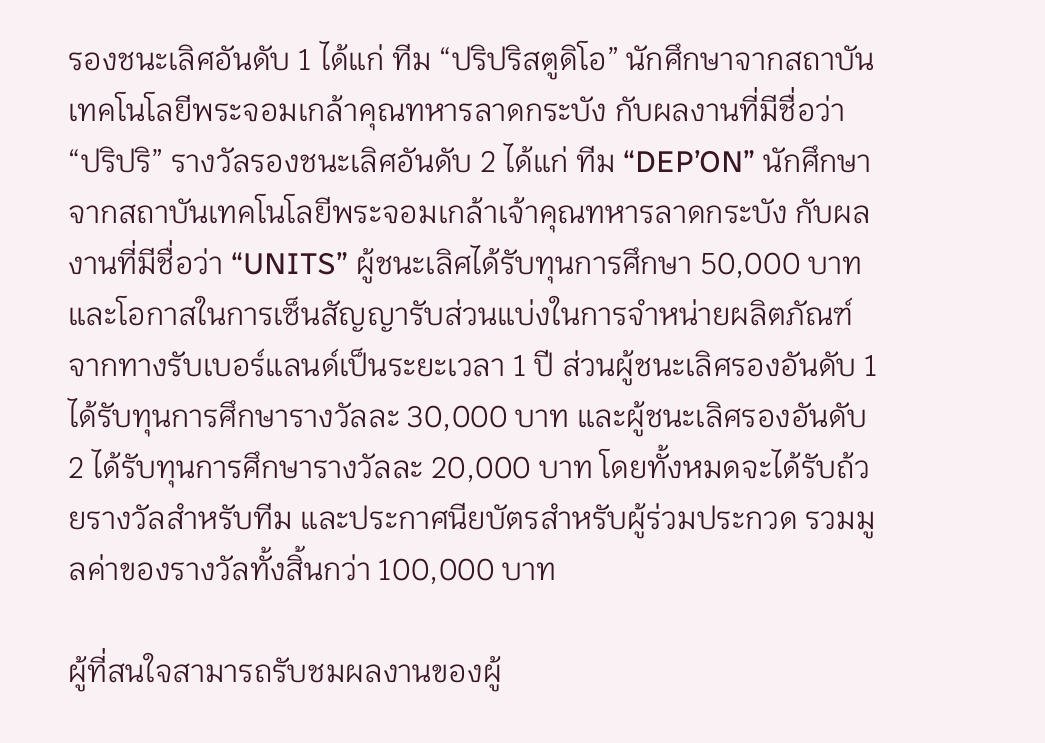รองชนะเลิศอันดับ 1 ได้แก่ ทีม “ปริปริสตูดิโอ” นักศึกษาจากสถาบันเทคโนโลยีพระจอมเกล้าคุณทหารลาดกระบัง กับผลงานที่มีชื่อว่า “ปริปริ” รางวัลรองชนะเลิศอันดับ 2 ได้แก่ ทีม “DEP’ON” นักศึกษาจากสถาบันเทคโนโลยีพระจอมเกล้าเจ้าคุณทหารลาดกระบัง กับผลงานที่มีชื่อว่า “UNITS” ผู้ชนะเลิศได้รับทุนการศึกษา 50,000 บาท และโอกาสในการเซ็นสัญญารับส่วนแบ่งในการจำหน่ายผลิตภัณฑ์จากทางรับเบอร์แลนด์เป็นระยะเวลา 1 ปี ส่วนผู้ชนะเลิศรองอันดับ 1 ได้รับทุนการศึกษารางวัลละ 30,000 บาท และผู้ชนะเลิศรองอันดับ 2 ได้รับทุนการศึกษารางวัลละ 20,000 บาท โดยทั้งหมดจะได้รับถ้วยรางวัลสำหรับทีม และประกาศนียบัตรสำหรับผู้ร่วมประกวด รวมมูลค่าของรางวัลทั้งสิ้นกว่า 100,000 บาท

ผู้ที่สนใจสามารถรับชมผลงานของผู้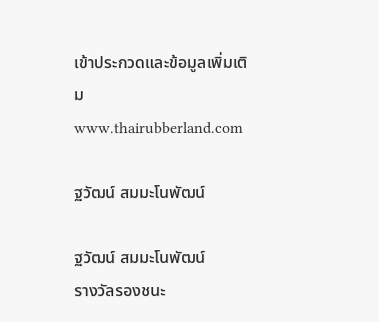เข้าประกวดและข้อมูลเพิ่มเติม www.thairubberland.com

ฐวัฒน์ สมมะโนพัฒน์

ฐวัฒน์ สมมะโนพัฒน์
รางวัลรองชนะ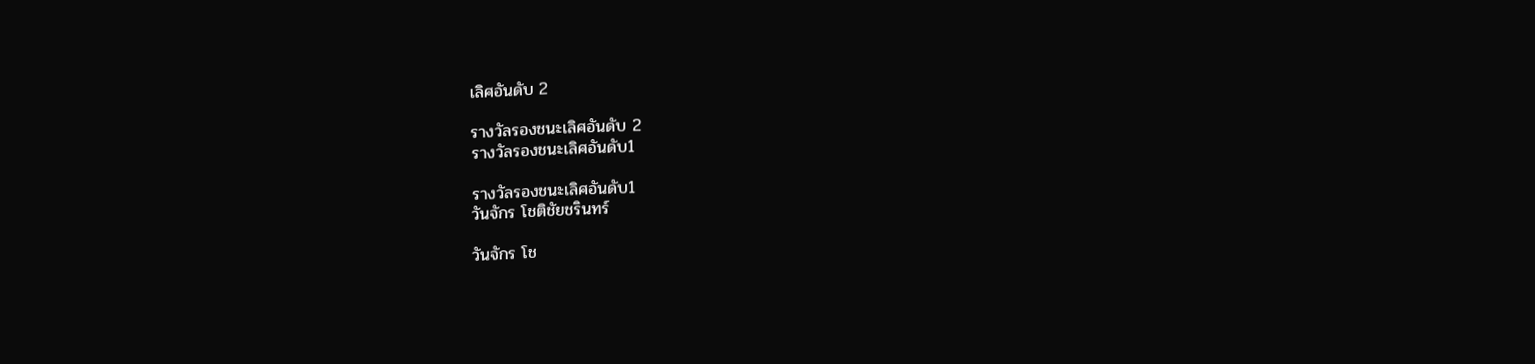เลิศอันดับ 2

รางวัลรองชนะเลิศอันดับ 2
รางวัลรองชนะเลิศอันดับ1

รางวัลรองชนะเลิศอันดับ1
วันจักร โชติชัยชรินทร์

วันจักร โช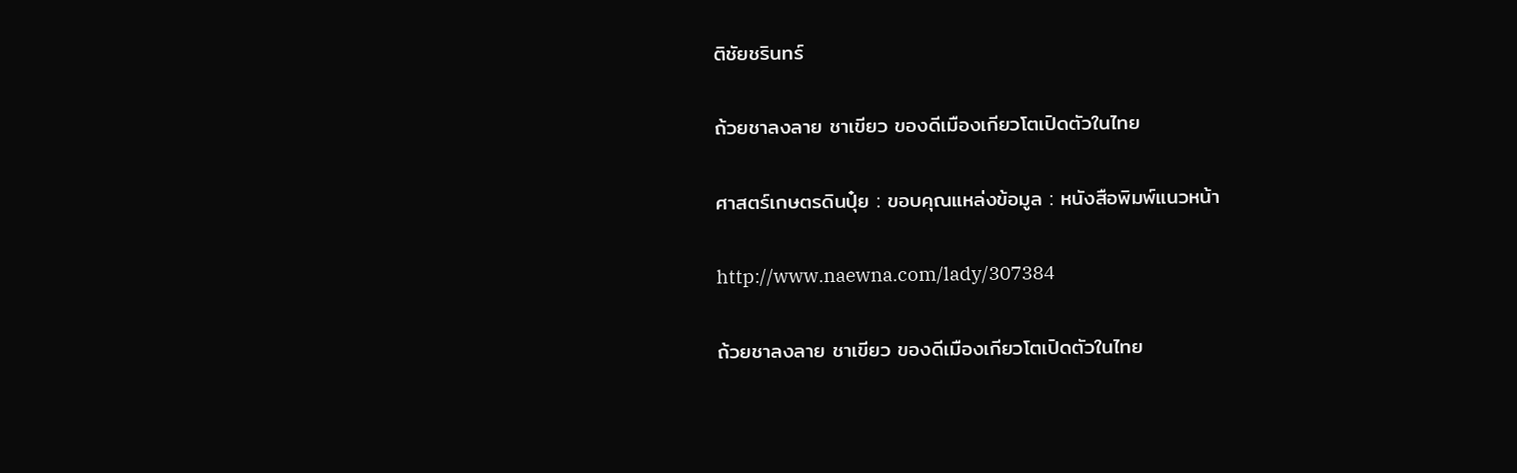ติชัยชรินทร์

ถ้วยชาลงลาย ชาเขียว ของดีเมืองเกียวโตเปิดตัวในไทย

ศาสตร์เกษตรดินปุ๋ย : ขอบคุณแหล่งข้อมูล : หนังสือพิมพ์แนวหน้า

http://www.naewna.com/lady/307384

ถ้วยชาลงลาย ชาเขียว ของดีเมืองเกียวโตเปิดตัวในไทย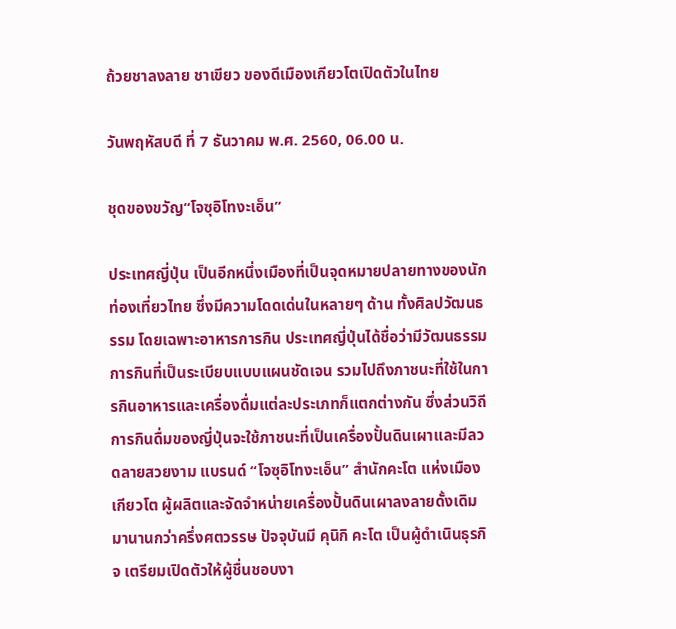ถ้วยชาลงลาย ชาเขียว ของดีเมืองเกียวโตเปิดตัวในไทย

วันพฤหัสบดี ที่ 7 ธันวาคม พ.ศ. 2560, 06.00 น.

ชุดของขวัญ“โจซุอิโทงะเอ็น”

ประเทศญี่ปุ่น เป็นอีกหนึ่งเมืองที่เป็นจุดหมายปลายทางของนักท่องเที่ยวไทย ซึ่งมีความโดดเด่นในหลายๆ ด้าน ทั้งศิลปวัฒนธรรม โดยเฉพาะอาหารการกิน ประเทศญี่ปุ่นได้ชื่อว่ามีวัฒนธรรมการกินที่เป็นระเบียบแบบแผนชัดเจน รวมไปถึงภาชนะที่ใช้ในการกินอาหารและเครื่องดื่มแต่ละประเภทก็แตกต่างกัน ซึ่งส่วนวิถีการกินดื่มของญี่ปุ่นจะใช้ภาชนะที่เป็นเครื่องปั้นดินเผาและมีลวดลายสวยงาม แบรนด์ “โจซุอิโทงะเอ็น” สำนักคะโต แห่งเมืองเกียวโต ผู้ผลิตและจัดจำหน่ายเครื่องปั้นดินเผาลงลายดั้งเดิมมานานกว่าครึ่งศตวรรษ ปัจจุบันมี คุนิกิ คะโต เป็นผู้ดำเนินธุรกิจ เตรียมเปิดตัวให้ผู้ชื่นชอบงา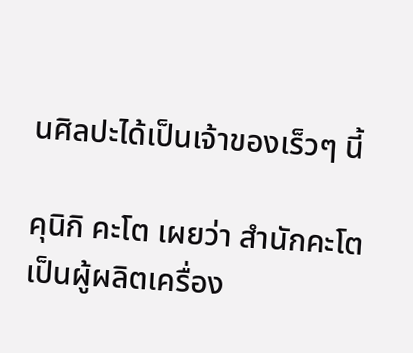นศิลปะได้เป็นเจ้าของเร็วๆ นี้

คุนิกิ คะโต เผยว่า สำนักคะโต เป็นผู้ผลิตเครื่อง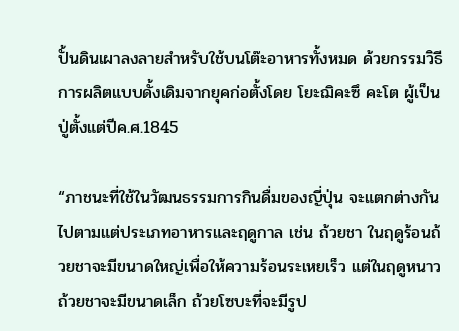ปั้นดินเผาลงลายสำหรับใช้บนโต๊ะอาหารทั้งหมด ด้วยกรรมวิธีการผลิตแบบดั้งเดิมจากยุคก่อตั้งโดย โยะฌิคะซึ คะโต ผู้เป็นปู่ตั้งแต่ปีค.ศ.1845

“ภาชนะที่ใช้ในวัฒนธรรมการกินดื่มของญี่ปุ่น จะแตกต่างกันไปตามแต่ประเภทอาหารและฤดูกาล เช่น ถ้วยชา ในฤดูร้อนถ้วยชาจะมีขนาดใหญ่เพื่อให้ความร้อนระเหยเร็ว แต่ในฤดูหนาวถ้วยชาจะมีขนาดเล็ก ถ้วยโซบะที่จะมีรูป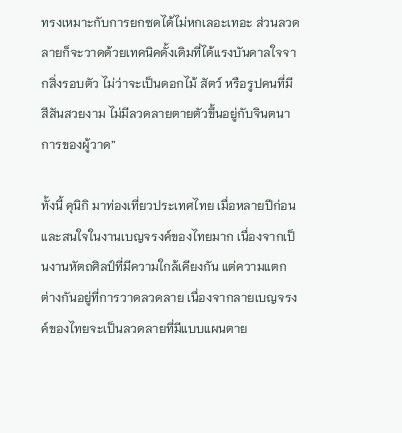ทรงเหมาะกับการยกซดได้ไม่หกเลอะเทอะ ส่วนลวดลายก็จะวาดด้วยเทคนิคดั้งเดิมที่ได้แรงบันดาลใจจากสิ่งรอบตัว ไม่ว่าจะเป็นดอกไม้ สัตว์ หรือรูปคนที่มีสีสันสวยงาม ไม่มีลวดลายตายตัวขึ้นอยู่กับจินตนาการของผู้วาด”

ทั้งนี้ คุนิกิ มาท่องเที่ยวประเทศไทย เมื่อหลายปีก่อน และสนใจในงานเบญจรงค์ของไทยมาก เนื่องจากเป็นงานหัตถศิลป์ที่มีความใกล้เคียงกัน แต่ความแตกต่างกันอยู่ที่การวาดลวดลาย เนื่องจากลายเบญจรงค์ของไทยจะเป็นลวดลายที่มีแบบแผนตาย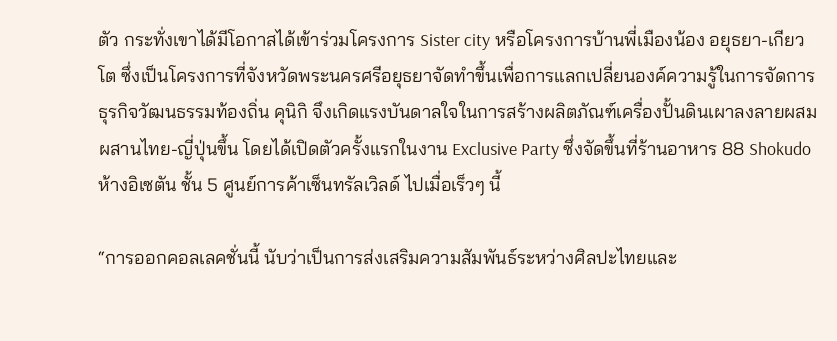ตัว กระทั่งเขาได้มีโอกาสได้เข้าร่วมโครงการ Sister city หรือโครงการบ้านพี่เมืองน้อง อยุธยา-เกียวโต ซึ่งเป็นโครงการที่จังหวัดพระนครศรีอยุธยาจัดทำขึ้นเพื่อการแลกเปลี่ยนองค์ความรู้ในการจัดการธุรกิจวัฒนธรรมท้องถิ่น คุนิกิ จึงเกิดแรงบันดาลใจในการสร้างผลิตภัณฑ์เครื่องปั้นดินเผาลงลายผสมผสานไทย-ญี่ปุ่นขึ้น โดยได้เปิดตัวครั้งแรกในงาน Exclusive Party ซึ่งจัดขึ้นที่ร้านอาหาร 88 Shokudo ห้างอิเซตัน ชั้น 5 ศูนย์การค้าเซ็นทรัลเวิลด์ ไปเมื่อเร็วๆ นี้

“การออกคอลเลคชั่นนี้ นับว่าเป็นการส่งเสริมความสัมพันธ์ระหว่างศิลปะไทยและ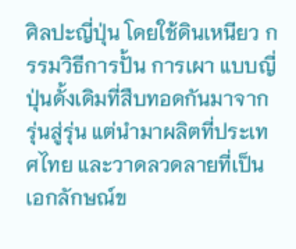ศิลปะญี่ปุ่น โดยใช้ดินเหนียว กรรมวิธีการปั้น การเผา แบบญี่ปุ่นดั้งเดิมที่สืบทอดกันมาจากรุ่นสู่รุ่น แต่นำมาผลิตที่ประเทศไทย และวาดลวดลายที่เป็นเอกลักษณ์ข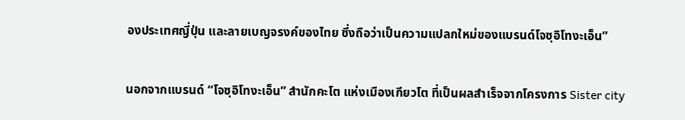องประเทศญี่ปุ่น และลายเบญจรงค์ของไทย ซึ่งถือว่าเป็นความแปลกใหม่ของแบรนด์โจซุอิโทงะเอ็น”

นอกจากแบรนด์ “โจซุอิโทงะเอ็น” สำนักคะโต แห่งเมืองเกียวโต ที่เป็นผลสำเร็จจากโครงการ Sister city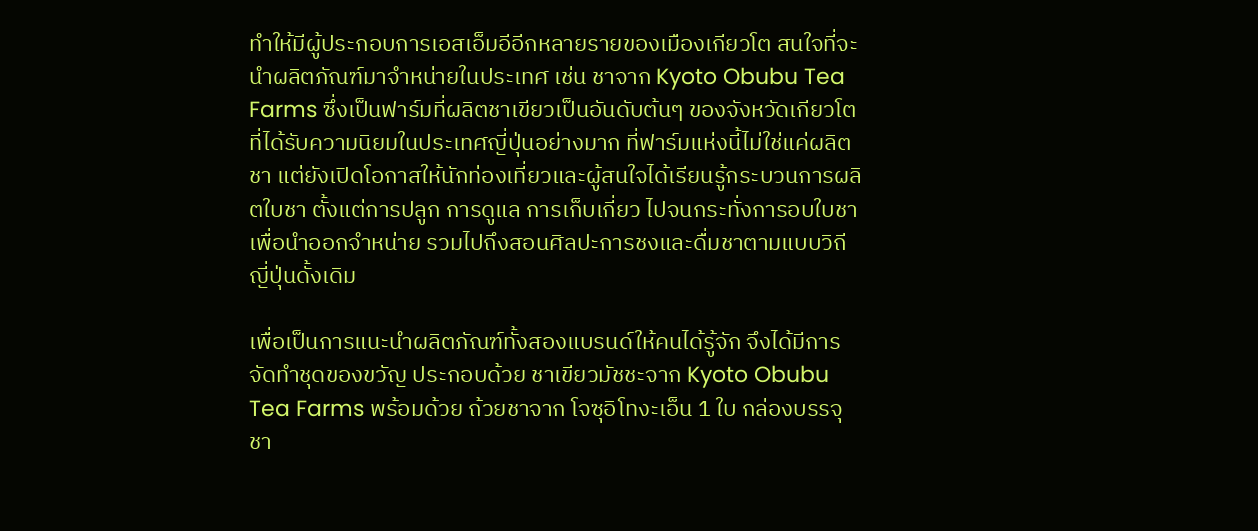ทำให้มีผู้ประกอบการเอสเอ็มอีอีกหลายรายของเมืองเกียวโต สนใจที่จะนำผลิตภัณฑ์มาจำหน่ายในประเทศ เช่น ชาจาก Kyoto Obubu Tea Farms ซึ่งเป็นฟาร์มที่ผลิตชาเขียวเป็นอันดับต้นๆ ของจังหวัดเกียวโต ที่ได้รับความนิยมในประเทศญี่ปุ่นอย่างมาก ที่ฟาร์มแห่งนี้ไม่ใช่แค่ผลิตชา แต่ยังเปิดโอกาสให้นักท่องเที่ยวและผู้สนใจได้เรียนรู้กระบวนการผลิตใบชา ตั้งแต่การปลูก การดูแล การเก็บเกี่ยว ไปจนกระทั่งการอบใบชาเพื่อนำออกจำหน่าย รวมไปถึงสอนศิลปะการชงและดื่มชาตามแบบวิถีญี่ปุ่นดั้งเดิม

เพื่อเป็นการแนะนำผลิตภัณฑ์ทั้งสองแบรนด์ให้คนได้รู้จัก จึงได้มีการจัดทำชุดของขวัญ ประกอบด้วย ชาเขียวมัชชะจาก Kyoto Obubu Tea Farms พร้อมด้วย ถ้วยชาจาก โจซุอิโทงะเอ็น 1 ใบ กล่องบรรจุชา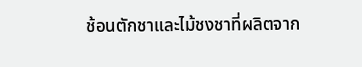ช้อนตักชาและไม้ชงชาที่ผลิตจาก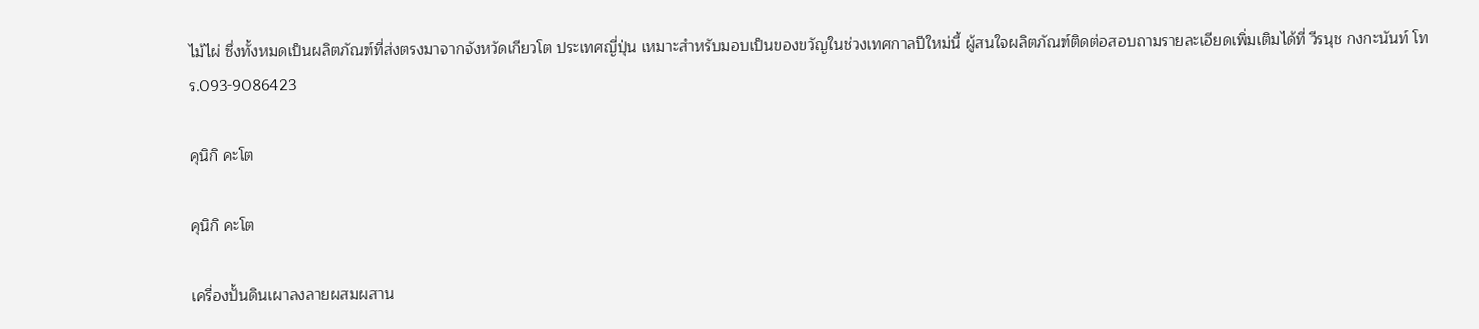ไม้ไผ่ ซึ่งทั้งหมดเป็นผลิตภัณฑ์ที่ส่งตรงมาจากจังหวัดเกียวโต ประเทศญี่ปุ่น เหมาะสำหรับมอบเป็นของขวัญในช่วงเทศกาลปีใหม่นี้ ผู้สนใจผลิตภัณฑ์ติดต่อสอบถามรายละเอียดเพิ่มเติมได้ที่ วีรนุช กงกะนันท์ โทร.093-9086423

คุนิกิ คะโต

คุนิกิ คะโต

เครื่องปั้นดินเผาลงลายผสมผสาน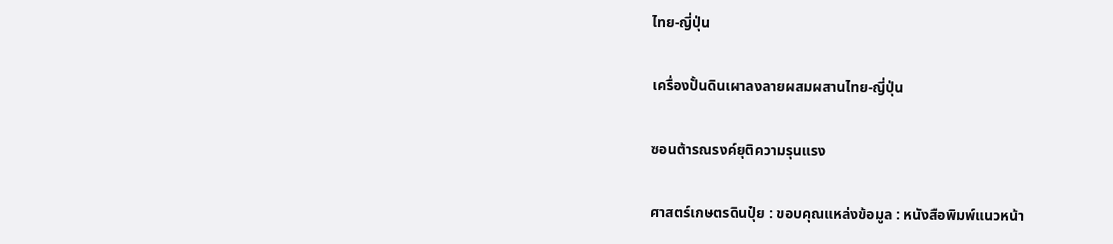ไทย-ญี่ปุ่น

เครื่องปั้นดินเผาลงลายผสมผสานไทย-ญี่ปุ่น

ซอนต้ารณรงค์ยุติความรุนแรง

ศาสตร์เกษตรดินปุ๋ย : ขอบคุณแหล่งข้อมูล : หนังสือพิมพ์แนวหน้า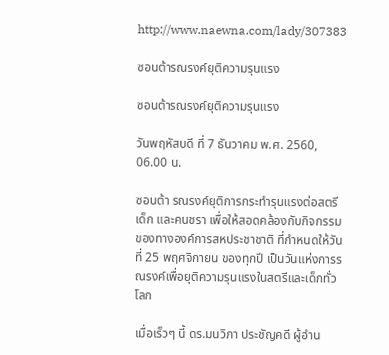http://www.naewna.com/lady/307383

ซอนต้ารณรงค์ยุติความรุนแรง

ซอนต้ารณรงค์ยุติความรุนแรง

วันพฤหัสบดี ที่ 7 ธันวาคม พ.ศ. 2560, 06.00 น.

ซอนต้า รณรงค์ยุติการกระทำรุนแรงต่อสตรี เด็ก และคนชรา เพื่อให้สอดคล้องกับกิจกรรมของทางองค์การสหประชาชาติ ที่กำหนดให้วันที่ 25 พฤศจิกายน ของทุกปี เป็นวันแห่งการรณรงค์เพื่อยุติความรุนแรงในสตรีและเด็กทั่วโลก

เมื่อเร็วๆ นี้ ดร.มนวิภา ประชัญคดี ผู้อำน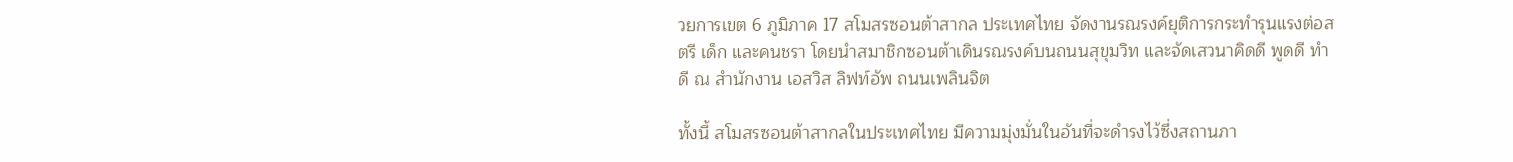วยการเขต 6 ภูมิภาค 17 สโมสรซอนต้าสากล ประเทศไทย จัดงานรณรงค์ยุติการกระทำรุนแรงต่อสตรี เด็ก และคนชรา โดยนำสมาชิกซอนต้าเดินรณรงค์บนถนนสุขุมวิท และจัดเสวนาคิดดี พูดดี ทำดี ณ สำนักงาน เอสวิส ลิฟท์อัพ ถนนเพลินจิต

ทั้งนี้ สโมสรซอนต้าสากลในประเทศไทย มีความมุ่งมั่นในอันที่จะดำรงไว้ซึ่งสถานภา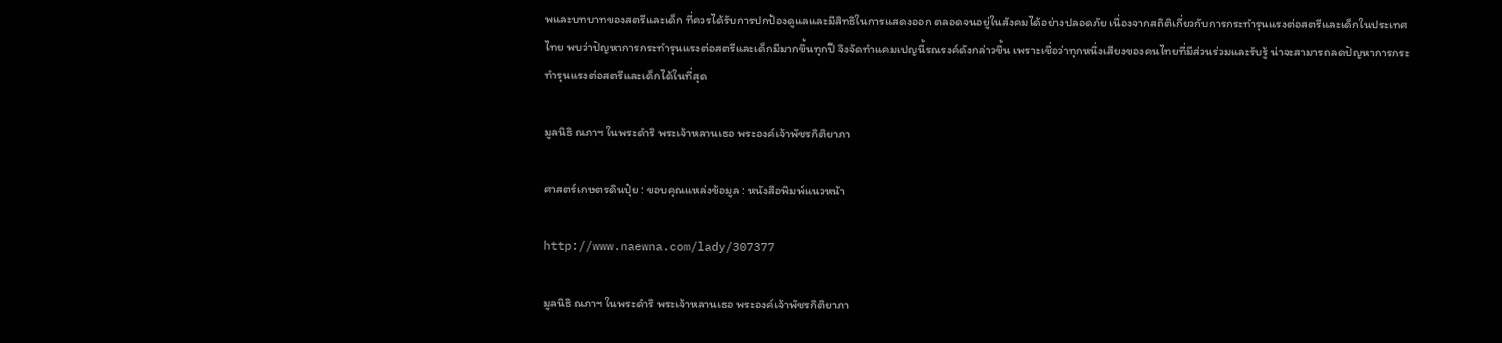พและบทบาทของสตรีและเด็ก ที่ควรได้รับการปกป้องดูแลและมีสิทธิในการแสดงออก ตลอดจนอยู่ในสังคมได้อย่างปลอดภัย เนื่องจากสถิติเกี่ยวกับการกระทำรุนแรงต่อสตรีและเด็กในประเทศไทย พบว่าปัญหาการกระทำรุนแรงต่อสตรีและเด็กมีมากขึ้นทุกปี จึงจัดทำแคมเปญนี้รณรงค์ดังกล่าวขึ้น เพราะเชื่อว่าทุกหนึ่งเสียงของคนไทยที่มีส่วนร่วมและรับรู้ น่าจะสามารถลดปัญหาการกระทำรุนแรงต่อสตรีและเด็กได้ในที่สุด

มูลนิธิ ณภาฯ ในพระดำริ พระเจ้าหลานเธอ พระองค์เจ้าพัชรกิติยาภา

ศาสตร์เกษตรดินปุ๋ย : ขอบคุณแหล่งข้อมูล : หนังสือพิมพ์แนวหน้า

http://www.naewna.com/lady/307377

มูลนิธิ ณภาฯ ในพระดำริ พระเจ้าหลานเธอ พระองค์เจ้าพัชรกิติยาภา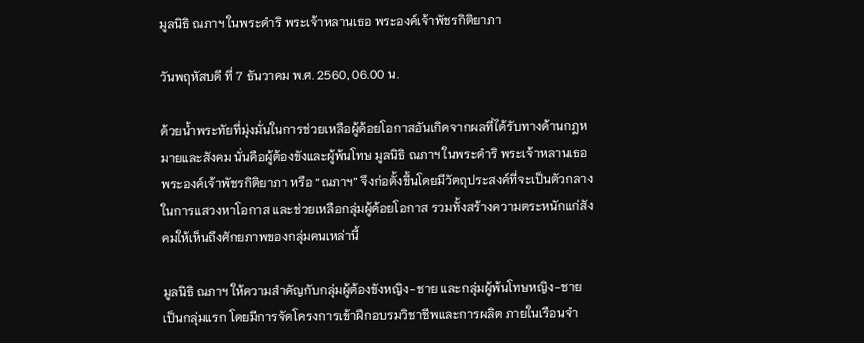มูลนิธิ ณภาฯ ในพระดำริ พระเจ้าหลานเธอ พระองค์เจ้าพัชรกิติยาภา

วันพฤหัสบดี ที่ 7 ธันวาคม พ.ศ. 2560, 06.00 น.

ด้วยน้ำพระทัยที่มุ่งมั่นในการช่วยเหลือผู้ด้อยโอกาสอันเกิดจากผลที่ได้รับทางด้านกฎหมายและสังคม นั่นคือผู้ต้องขังและผู้พ้นโทษ มูลนิธิ ณภาฯ ในพระดำริ พระเจ้าหลานเธอ พระองค์เจ้าพัชรกิติยาภา หรือ “ณภาฯ” จึงก่อตั้งขึ้นโดยมีวัตถุประสงค์ที่จะเป็นตัวกลางในการแสวงหาโอกาส และช่วยเหลือกลุ่มผู้ด้อยโอกาส รวมทั้งสร้างความตระหนักแก่สังคมให้เห็นถึงศักยภาพของกลุ่มคนเหล่านี้

มูลนิธิ ณภาฯ ให้ความสำคัญกับกลุ่มผู้ต้องขังหญิง-ชาย และกลุ่มผู้พ้นโทษหญิง-ชาย เป็นกลุ่มแรก โดยมีการจัดโครงการเข้าฝึกอบรมวิชาชีพและการผลิต ภายในเรือนจำ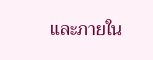และภายใน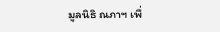มูลนิธิ ณภาฯ เพื่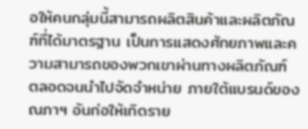อให้คนกลุ่มนี้สามารถผลิตสินค้าและผลิตภัณฑ์ที่ได้มาตรฐาน เป็นการแสดงศักยภาพและความสามารถของพวกเขาผ่านทางผลิตภัณฑ์ ตลอดจนนำไปจัดจำหน่าย ภายใต้แบรนด์ของ ณภาฯ อันก่อให้เกิดราย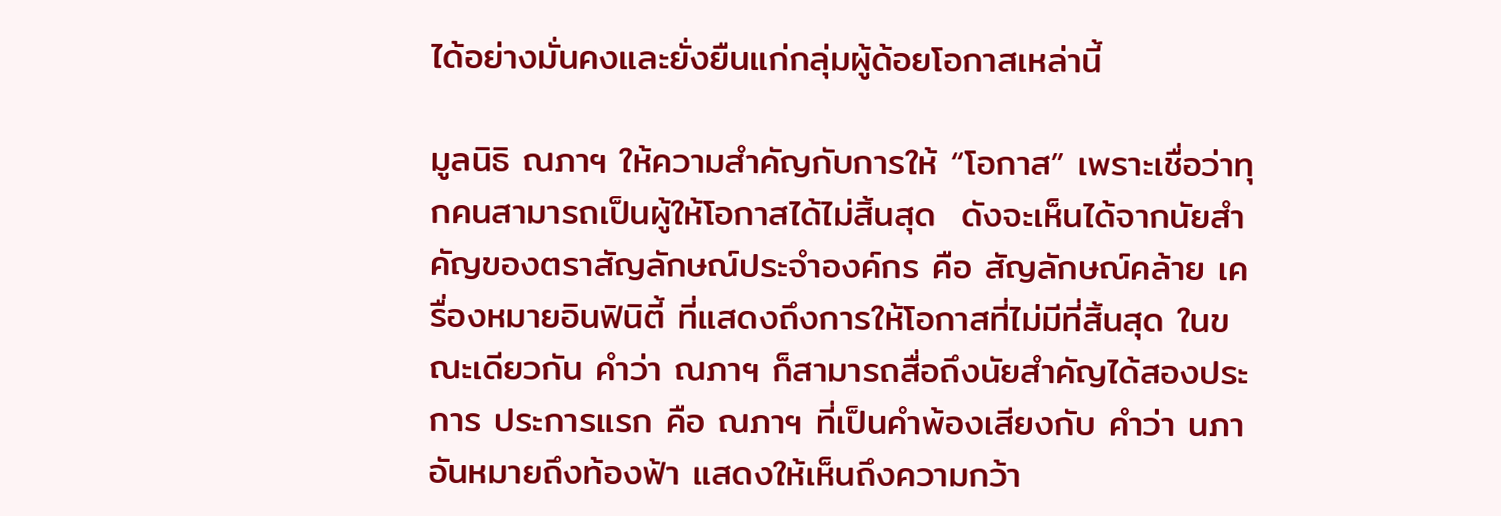ได้อย่างมั่นคงและยั่งยืนแก่กลุ่มผู้ด้อยโอกาสเหล่านี้

มูลนิธิ ณภาฯ ให้ความสำคัญกับการให้ “โอกาส” เพราะเชื่อว่าทุกคนสามารถเป็นผู้ให้โอกาสได้ไม่สิ้นสุด  ดังจะเห็นได้จากนัยสำคัญของตราสัญลักษณ์ประจำองค์กร คือ สัญลักษณ์คล้าย เครื่องหมายอินฟินิตี้ ที่แสดงถึงการให้โอกาสที่ไม่มีที่สิ้นสุด ในขณะเดียวกัน คำว่า ณภาฯ ก็สามารถสื่อถึงนัยสำคัญได้สองประการ ประการแรก คือ ณภาฯ ที่เป็นคำพ้องเสียงกับ คำว่า นภา อันหมายถึงท้องฟ้า แสดงให้เห็นถึงความกว้า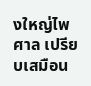งใหญ่ไพศาล เปรียบเสมือน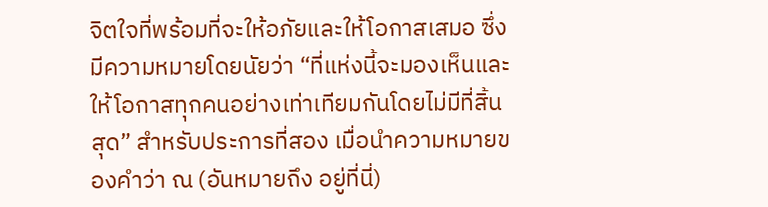จิตใจที่พร้อมที่จะให้อภัยและให้โอกาสเสมอ ซึ่งมีความหมายโดยนัยว่า “ที่แห่งนี้จะมองเห็นและให้โอกาสทุกคนอย่างเท่าเทียมกันโดยไม่มีที่สิ้นสุด” สำหรับประการที่สอง เมื่อนำความหมายของคำว่า ณ (อันหมายถึง อยู่ที่นี่)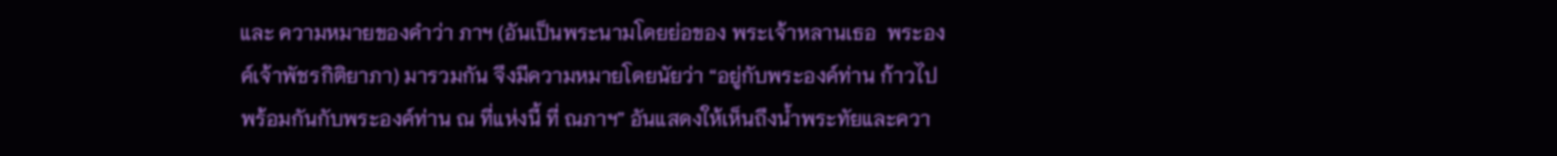และ ความหมายของคำว่า ภาฯ (อันเป็นพระนามโดยย่อของ พระเจ้าหลานเธอ  พระองค์เจ้าพัชรกิติยาภา) มารวมกัน จึงมีความหมายโดยนัยว่า “อยู่กับพระองค์ท่าน ก้าวไปพร้อมกันกับพระองค์ท่าน ณ ที่แห่งนี้ ที่ ณภาฯ” อันแสดงให้เห็นถึงน้ำพระทัยและควา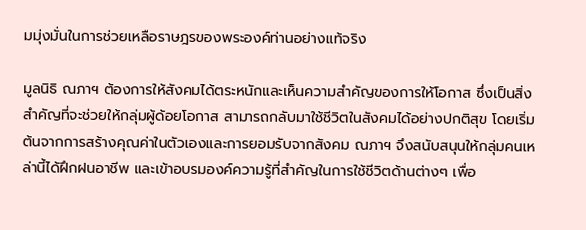มมุ่งมั่นในการช่วยเหลือราษฎรของพระองค์ท่านอย่างแท้จริง

มูลนิธิ ณภาฯ ต้องการให้สังคมได้ตระหนักและเห็นความสำคัญของการให้โอกาส ซึ่งเป็นสิ่งสำคัญที่จะช่วยให้กลุ่มผู้ด้อยโอกาส สามารถกลับมาใช้ชีวิตในสังคมได้อย่างปกติสุข โดยเริ่มต้นจากการสร้างคุณค่าในตัวเองและการยอมรับจากสังคม ณภาฯ จึงสนับสนุนให้กลุ่มคนเหล่านี้ได้ฝึกฝนอาชีพ และเข้าอบรมองค์ความรู้ที่สำคัญในการใช้ชีวิตด้านต่างๆ เพื่อ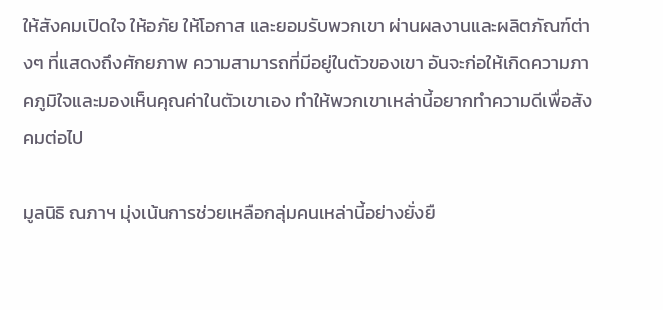ให้สังคมเปิดใจ ให้อภัย ให้โอกาส และยอมรับพวกเขา ผ่านผลงานและผลิตภัณฑ์ต่างๆ ที่แสดงถึงศักยภาพ ความสามารถที่มีอยู่ในตัวของเขา อันจะก่อให้เกิดความภาคภูมิใจและมองเห็นคุณค่าในตัวเขาเอง ทำให้พวกเขาเหล่านี้อยากทำความดีเพื่อสังคมต่อไป

มูลนิธิ ณภาฯ มุ่งเน้นการช่วยเหลือกลุ่มคนเหล่านี้อย่างยั่งยื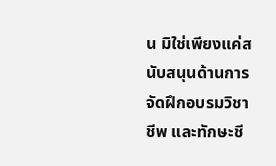น มิใช่เพียงแค่สนับสนุนด้านการจัดฝึกอบรมวิชาชีพ และทักษะชี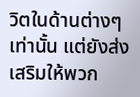วิตในด้านต่างๆ เท่านั้น แต่ยังส่งเสริมให้พวก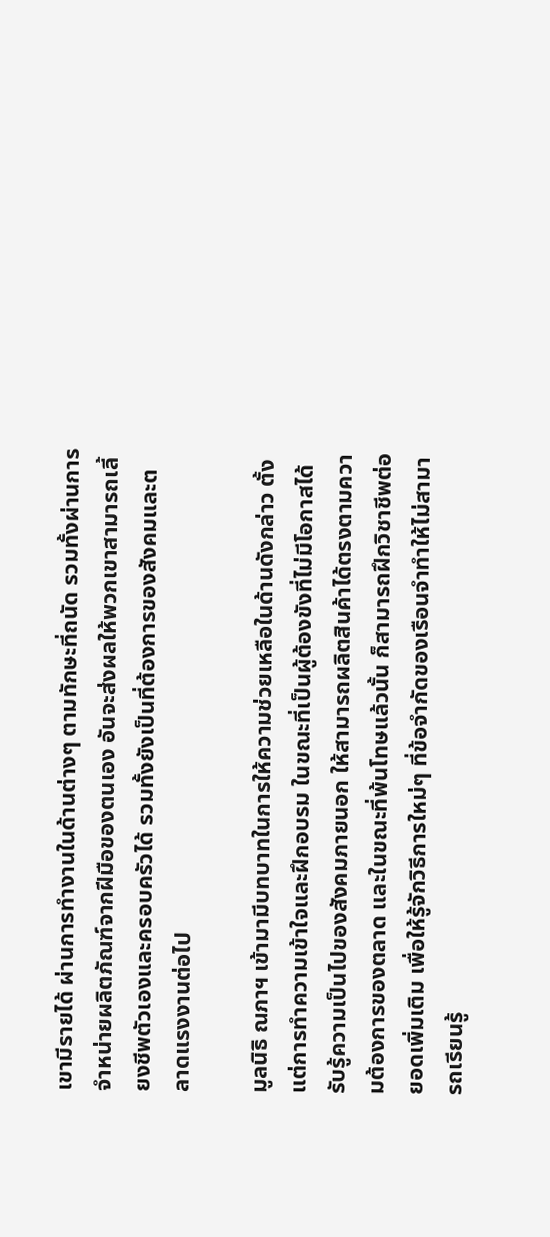เขามีรายได้ ผ่านการทำงานในด้านต่างๆ ตามทักษะที่ถนัด รวมทั้งผ่านการจำหน่ายผลิตภัณฑ์จากฝีมือของตนเอง อันจะส่งผลให้พวกเขาสามารถเลี้ยงชีพตัวเองและครอบครัวได้ รวมทั้งยังเป็นที่ต้องการของสังคมและตลาดแรงงานต่อไป

มูลนิธิ ณภาฯ เข้ามามีบทบาทในการให้ความช่วยเหลือในด้านดังกล่าว ตั้งแต่การทำความเข้าใจและฝึกอบรม ในขณะที่เป็นผู้ต้องขังที่ไม่มีโอกาสได้รับรู้ความเป็นไปของสังคมภายนอก ให้สามารถผลิตสินค้าได้ตรงตามความต้องการของตลาด และในขณะที่พ้นโทษแล้วนั้น ก็สามารถฝึกวิชาชีพต่อยอดเพิ่มเติม เพื่อให้รู้จักวิธีการใหม่ๆ ที่ข้อจำกัดของเรือนจำทำให้ไม่สามารถเรียนรู้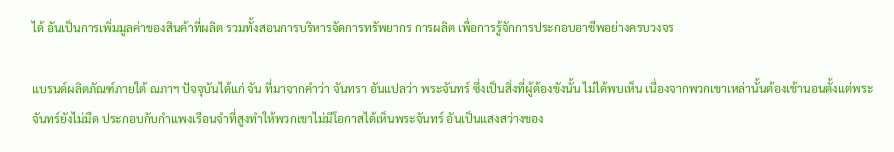ได้ อันเป็นการเพิ่มมูลค่าของสินค้าที่ผลิต รวมทั้งสอนการบริหารจัดการทรัพยากร การผลิต เพื่อการรู้จักการประกอบอาชีพอย่างครบวงจร

แบรนด์ผลิตภัณฑ์ภายใต้ ณภาฯ ปัจจุบันได้แก่ จัน ที่มาจากคำว่า จันทรา อันแปลว่า พระจันทร์ ซึ่งเป็นสิ่งที่ผู้ต้องขังนั้น ไม่ได้พบเห็น เนื่องจากพวกเขาเหล่านั้นต้องเข้านอนตั้งแต่พระจันทร์ยังไม่มืด ประกอบกับกำแพงเรือนจำที่สูงทำให้พวกเขาไม่มีโอกาสได้เห็นพระจันทร์ อันเป็นแสงสว่างของ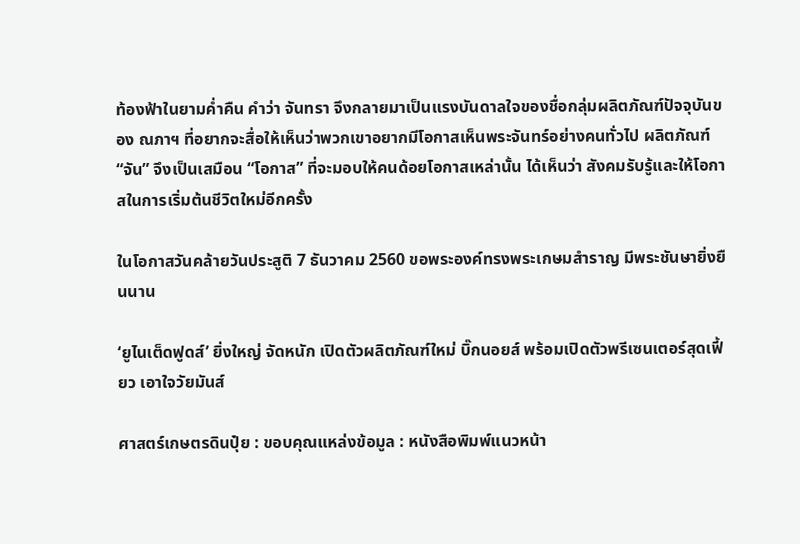ท้องฟ้าในยามค่ำคืน คำว่า จันทรา จึงกลายมาเป็นแรงบันดาลใจของชื่อกลุ่มผลิตภัณฑ์ปัจจุบันของ ณภาฯ ที่อยากจะสื่อให้เห็นว่าพวกเขาอยากมีโอกาสเห็นพระจันทร์อย่างคนทั่วไป ผลิตภัณฑ์ “จัน” จึงเป็นเสมือน “โอกาส” ที่จะมอบให้คนด้อยโอกาสเหล่านั้น ได้เห็นว่า สังคมรับรู้และให้โอกาสในการเริ่มต้นชีวิตใหม่อีกครั้ง

ในโอกาสวันคล้ายวันประสูติ 7 ธันวาคม 2560 ขอพระองค์ทรงพระเกษมสำราญ มีพระชันษายิ่งยืนนาน

‘ยูไนเต็ดฟูดส์’ ยิ่งใหญ่ จัดหนัก เปิดตัวผลิตภัณฑ์ใหม่ บิ๊กนอยส์ พร้อมเปิดตัวพรีเซนเตอร์สุดเฟี้ยว เอาใจวัยมันส์

ศาสตร์เกษตรดินปุ๋ย : ขอบคุณแหล่งข้อมูล : หนังสือพิมพ์แนวหน้า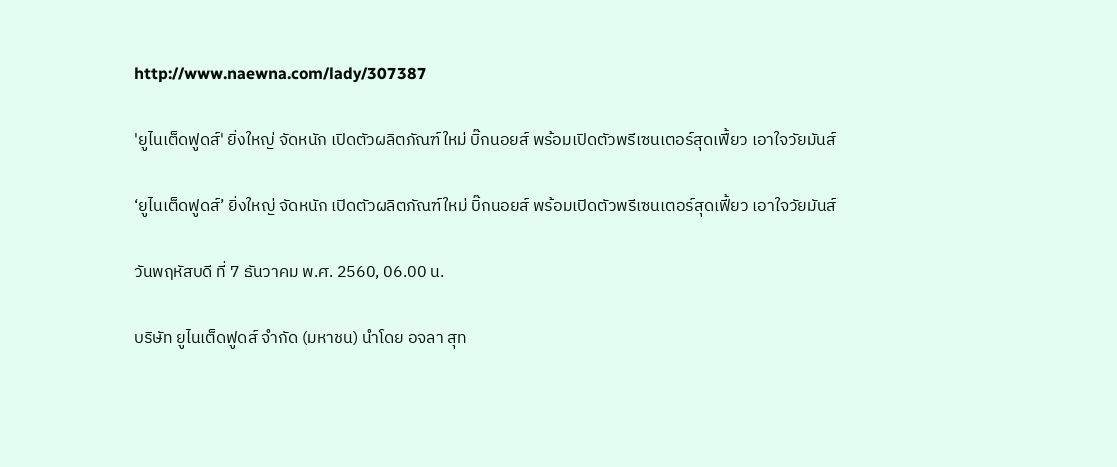http://www.naewna.com/lady/307387

'ยูไนเต็ดฟูดส์' ยิ่งใหญ่ จัดหนัก เปิดตัวผลิตภัณฑ์ใหม่ บิ๊กนอยส์ พร้อมเปิดตัวพรีเซนเตอร์สุดเฟี้ยว เอาใจวัยมันส์

‘ยูไนเต็ดฟูดส์’ ยิ่งใหญ่ จัดหนัก เปิดตัวผลิตภัณฑ์ใหม่ บิ๊กนอยส์ พร้อมเปิดตัวพรีเซนเตอร์สุดเฟี้ยว เอาใจวัยมันส์

วันพฤหัสบดี ที่ 7 ธันวาคม พ.ศ. 2560, 06.00 น.

บริษัท ยูไนเต็ดฟูดส์ จำกัด (มหาชน) นำโดย อจลา สุท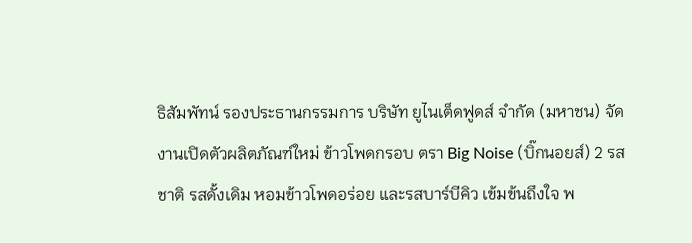ธิสัมพัทน์ รองประธานกรรมการ บริษัท ยูไนเต็ดฟูดส์ จำกัด (มหาชน) จัดงานเปิดตัวผลิตภัณฑ์ใหม่ ข้าวโพดกรอบ ตรา Big Noise (บิ๊กนอยส์) 2 รสชาติ รสดั้งเดิม หอมข้าวโพดอร่อย และรสบาร์บีคิว เข้มข้นถึงใจ พ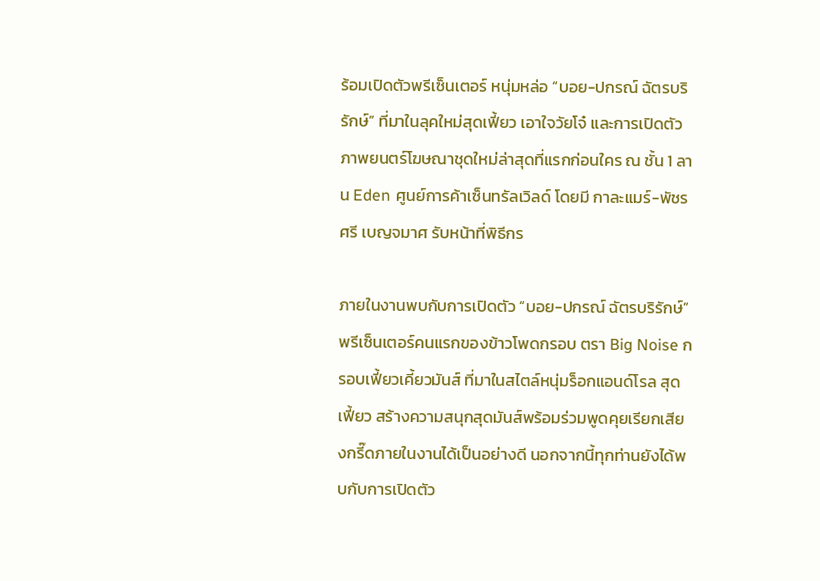ร้อมเปิดตัวพรีเซ็นเตอร์ หนุ่มหล่อ “บอย-ปกรณ์ ฉัตรบริรักษ์” ที่มาในลุคใหม่สุดเฟี้ยว เอาใจวัยโจ๋ และการเปิดตัวภาพยนตร์โฆษณาชุดใหม่ล่าสุดที่แรกก่อนใคร ณ ชั้น 1 ลาน Eden ศูนย์การค้าเซ็นทรัลเวิลด์ โดยมี กาละแมร์-พัชรศรี เบญจมาศ รับหน้าที่พิธีกร

ภายในงานพบกับการเปิดตัว “บอย-ปกรณ์ ฉัตรบริรักษ์” พรีเซ็นเตอร์คนแรกของข้าวโพดกรอบ ตรา Big Noise กรอบเฟี้ยวเคี้ยวมันส์ ที่มาในสไตล์หนุ่มร็อกแอนด์โรล สุดเฟี้ยว สร้างความสนุกสุดมันส์พร้อมร่วมพูดคุยเรียกเสียงกรี๊ดภายในงานได้เป็นอย่างดี นอกจากนี้ทุกท่านยังได้พบกับการเปิดตัว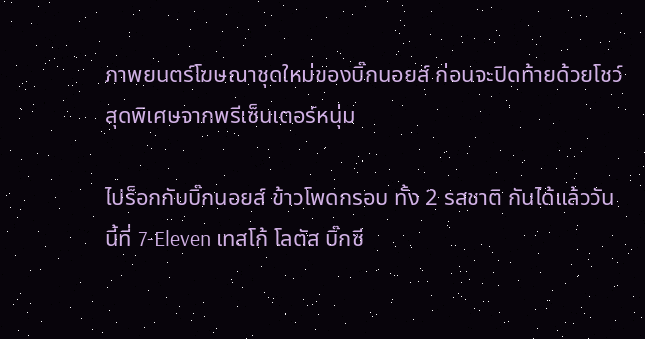ภาพยนตร์โฆษณาชุดใหม่ของบิ๊กนอยส์ ก่อนจะปิดท้ายด้วยโชว์สุดพิเศษจากพรีเซ็นเตอร์หนุ่ม

ไปร็อกกับบิ๊กนอยส์ ข้าวโพดกรอบ ทั้ง 2 รสชาติ กันได้แล้ววันนี้ที่ 7-Eleven เทสโก้ โลตัส บิ๊กซี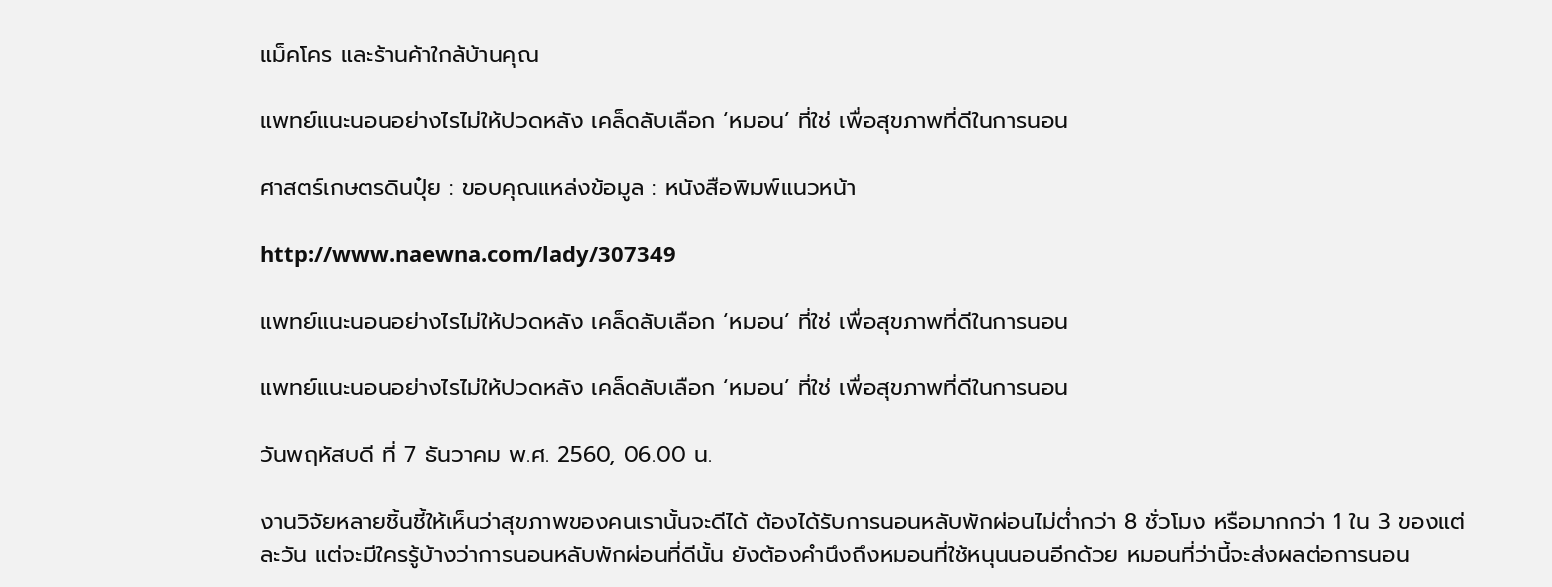แม็คโคร และร้านค้าใกล้บ้านคุณ

แพทย์แนะนอนอย่างไรไม่ให้ปวดหลัง เคล็ดลับเลือก ‘หมอน’ ที่ใช่ เพื่อสุขภาพที่ดีในการนอน

ศาสตร์เกษตรดินปุ๋ย : ขอบคุณแหล่งข้อมูล : หนังสือพิมพ์แนวหน้า

http://www.naewna.com/lady/307349

แพทย์แนะนอนอย่างไรไม่ให้ปวดหลัง เคล็ดลับเลือก ‘หมอน’ ที่ใช่ เพื่อสุขภาพที่ดีในการนอน

แพทย์แนะนอนอย่างไรไม่ให้ปวดหลัง เคล็ดลับเลือก ‘หมอน’ ที่ใช่ เพื่อสุขภาพที่ดีในการนอน

วันพฤหัสบดี ที่ 7 ธันวาคม พ.ศ. 2560, 06.00 น.

งานวิจัยหลายชิ้นชี้ให้เห็นว่าสุขภาพของคนเรานั้นจะดีได้ ต้องได้รับการนอนหลับพักผ่อนไม่ต่ำกว่า 8 ชั่วโมง หรือมากกว่า 1 ใน 3 ของแต่ละวัน แต่จะมีใครรู้บ้างว่าการนอนหลับพักผ่อนที่ดีนั้น ยังต้องคำนึงถึงหมอนที่ใช้หนุนนอนอีกด้วย หมอนที่ว่านี้จะส่งผลต่อการนอน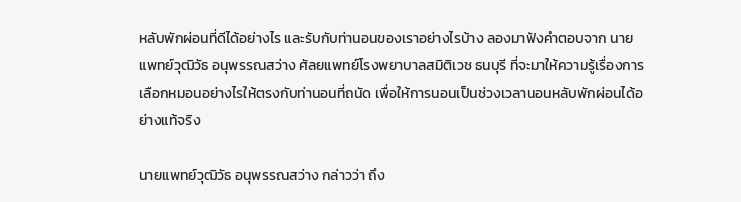หลับพักผ่อนที่ดีได้อย่างไร และรับกับท่านอนของเราอย่างไรบ้าง ลองมาฟังคำตอบจาก นายแพทย์วุฒิวัธ อนุพรรณสว่าง ศัลยแพทย์โรงพยาบาลสมิติเวช ธนบุรี ที่จะมาให้ความรู้เรื่องการเลือกหมอนอย่างไรให้ตรงกับท่านอนที่ถนัด เพื่อให้การนอนเป็นช่วงเวลานอนหลับพักผ่อนได้อย่างแท้จริง

นายแพทย์วุฒิวัธ อนุพรรณสว่าง กล่าวว่า ถึง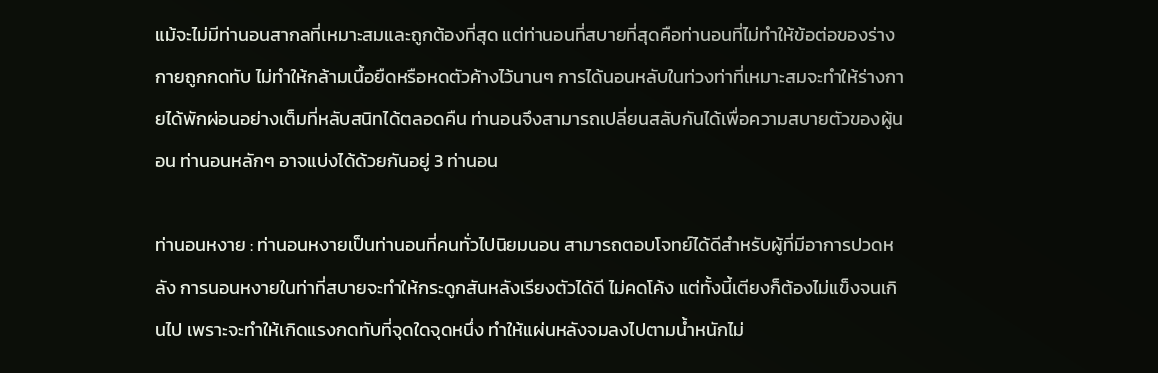แม้จะไม่มีท่านอนสากลที่เหมาะสมและถูกต้องที่สุด แต่ท่านอนที่สบายที่สุดคือท่านอนที่ไม่ทำให้ข้อต่อของร่างกายถูกกดทับ ไม่ทำให้กล้ามเนื้อยืดหรือหดตัวค้างไว้นานๆ การได้นอนหลับในท่วงท่าที่เหมาะสมจะทำให้ร่างกายได้พักผ่อนอย่างเต็มที่หลับสนิทได้ตลอดคืน ท่านอนจึงสามารถเปลี่ยนสลับกันได้เพื่อความสบายตัวของผู้นอน ท่านอนหลักๆ อาจแบ่งได้ด้วยกันอยู่ 3 ท่านอน

ท่านอนหงาย : ท่านอนหงายเป็นท่านอนที่คนทั่วไปนิยมนอน สามารถตอบโจทย์ได้ดีสำหรับผู้ที่มีอาการปวดหลัง การนอนหงายในท่าที่สบายจะทำให้กระดูกสันหลังเรียงตัวได้ดี ไม่คดโค้ง แต่ทั้งนี้เตียงก็ต้องไม่แข็งจนเกินไป เพราะจะทำให้เกิดแรงกดทับที่จุดใดจุดหนึ่ง ทำให้แผ่นหลังจมลงไปตามน้ำหนักไม่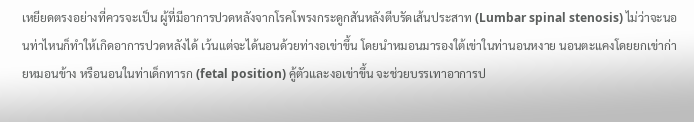เหยียดตรงอย่างที่ควรจะเป็น ผู้ที่มีอาการปวดหลังจากโรคโพรงกระดูกสันหลังตีบรัดเส้นประสาท (Lumbar spinal stenosis) ไม่ว่าจะนอนท่าไหนก็ทำให้เกิดอาการปวดหลังได้ เว้นแต่จะได้นอนด้วยท่างอเข่าขึ้น โดยนำหมอนมารองใต้เข่าในท่านอนหงาย นอนตะแคงโดยยกเข่าก่ายหมอนข้าง หรือนอนในท่าเด็กทารก (fetal position) คู้ตัวและงอเข่าขึ้น จะช่วยบรรเทาอาการป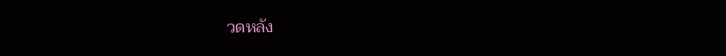วดหลัง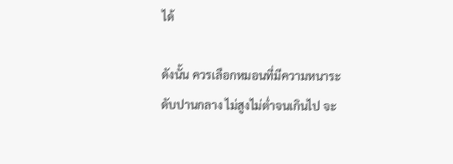ได้

ดังนั้น ควรเลือกหมอนที่มีความหนาระดับปานกลาง ไม่สูงไม่ต่ำจนเกินไป จะ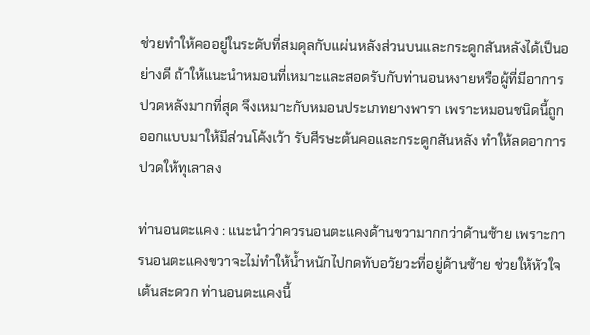ช่วยทำให้คออยู่ในระดับที่สมดุลกับแผ่นหลังส่วนบนและกระดูกสันหลังได้เป็นอย่างดี ถ้าให้แนะนำหมอนที่เหมาะและสอดรับกับท่านอนหงายหรือผู้ที่มีอาการปวดหลังมากที่สุด จึงเหมาะกับหมอนประเภทยางพารา เพราะหมอนชนิดนี้ถูกออกแบบมาให้มีส่วนโค้งเว้า รับศีรษะต้นคอและกระดูกสันหลัง ทำให้ลดอาการปวดให้ทุเลาลง

ท่านอนตะแคง : แนะนำว่าควรนอนตะแคงด้านขวามากกว่าด้านซ้าย เพราะการนอนตะแคงขวาจะไม่ทำให้น้ำหนักไปกดทับอวัยวะที่อยู่ด้านซ้าย ช่วยให้หัวใจเต้นสะดวก ท่านอนตะแคงนี้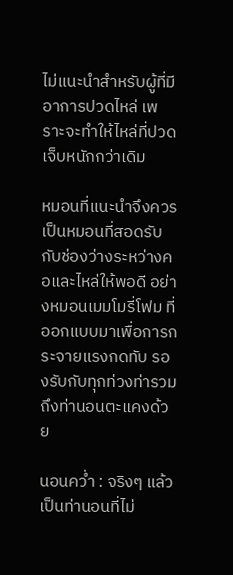ไม่แนะนำสำหรับผู้ที่มีอาการปวดไหล่ เพราะจะทำให้ไหล่ที่ปวดเจ็บหนักกว่าเดิม

หมอนที่แนะนำจึงควรเป็นหมอนที่สอดรับกับช่องว่างระหว่างคอและไหล่ให้พอดี อย่างหมอนเมมโมรี่โฟม ที่ออกแบบมาเพื่อการกระจายแรงกดทับ รองรับกับทุกท่วงท่ารวมถึงท่านอนตะแคงด้วย

นอนคว่ำ : จริงๆ แล้วเป็นท่านอนที่ไม่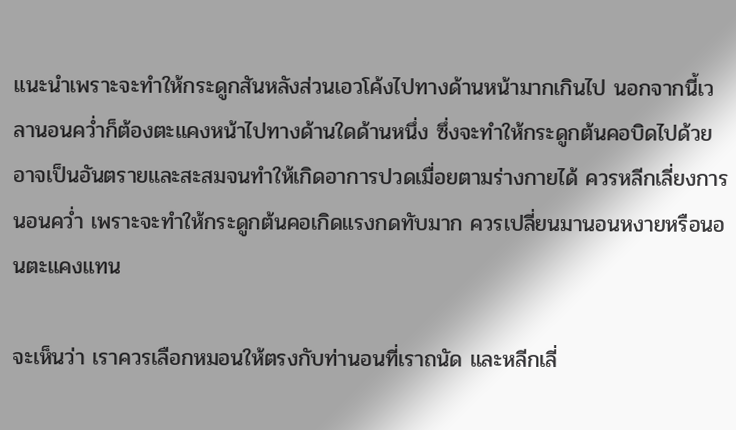แนะนำเพราะจะทำให้กระดูกสันหลังส่วนเอวโค้งไปทางด้านหน้ามากเกินไป นอกจากนี้เวลานอนคว่ำก็ต้องตะแคงหน้าไปทางด้านใดด้านหนึ่ง ซึ่งจะทำให้กระดูกต้นคอบิดไปด้วย อาจเป็นอันตรายและสะสมจนทำให้เกิดอาการปวดเมื่อยตามร่างกายได้ ควรหลีกเลี่ยงการนอนคว่ำ เพราะจะทำให้กระดูกต้นคอเกิดแรงกดทับมาก ควรเปลี่ยนมานอนหงายหรือนอนตะแคงแทน

จะเห็นว่า เราควรเลือกหมอนให้ตรงกับท่านอนที่เราถนัด และหลีกเลี่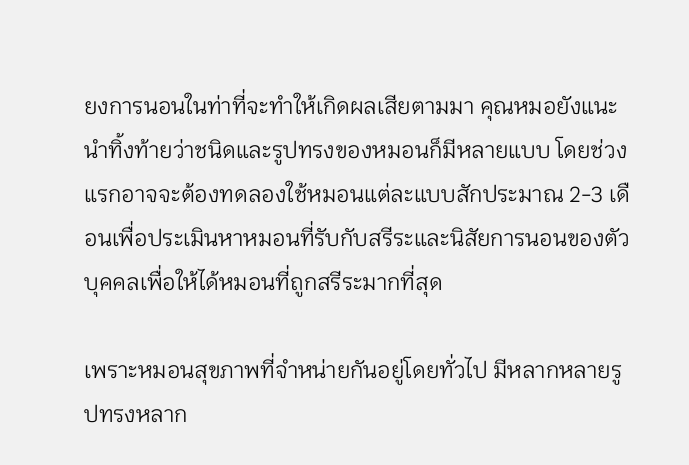ยงการนอนในท่าที่จะทำให้เกิดผลเสียตามมา คุณหมอยังแนะนำทิ้งท้ายว่าชนิดและรูปทรงของหมอนก็มีหลายแบบ โดยช่วงแรกอาจจะต้องทดลองใช้หมอนแต่ละแบบสักประมาณ 2-3 เดือนเพื่อประเมินหาหมอนที่รับกับสรีระและนิสัยการนอนของตัวบุคคลเพื่อให้ได้หมอนที่ถูกสรีระมากที่สุด

เพราะหมอนสุขภาพที่จำหน่ายกันอยู่โดยทั่วไป มีหลากหลายรูปทรงหลาก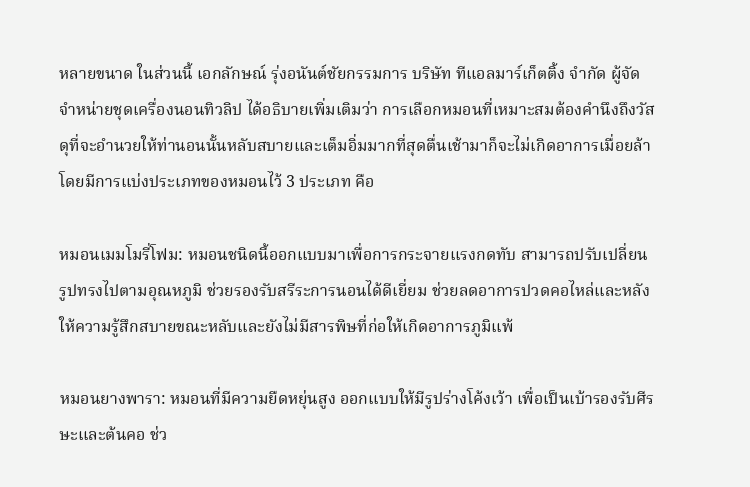หลายขนาด ในส่วนนี้ เอกลักษณ์ รุ่งอนันต์ชัยกรรมการ บริษัท ทีแอลมาร์เก็ตติ้ง จำกัด ผู้จัดจำหน่ายชุดเครื่องนอนทิวลิป ได้อธิบายเพิ่มเติมว่า การเลือกหมอนที่เหมาะสมต้องคำนึงถึงวัสดุที่จะอำนวยให้ท่านอนนั้นหลับสบายและเต็มอิ่มมากที่สุดตื่นเช้ามาก็จะไม่เกิดอาการเมื่อยล้า โดยมีการแบ่งประเภทของหมอนไว้ 3 ประเภท คือ

หมอนเมมโมรี่โฟม: หมอนชนิดนี้ออกแบบมาเพื่อการกระจายแรงกดทับ สามารถปรับเปลี่ยนรูปทรงไปตามอุณหภูมิ ช่วยรองรับสรีระการนอนได้ดีเยี่ยม ช่วยลดอาการปวดคอไหล่และหลังให้ความรู้สึกสบายขณะหลับและยังไม่มีสารพิษที่ก่อให้เกิดอาการภูมิแพ้

หมอนยางพารา: หมอนที่มีความยืดหยุ่นสูง ออกแบบให้มีรูปร่างโค้งเว้า เพื่อเป็นเบ้ารองรับศีรษะและต้นคอ ช่ว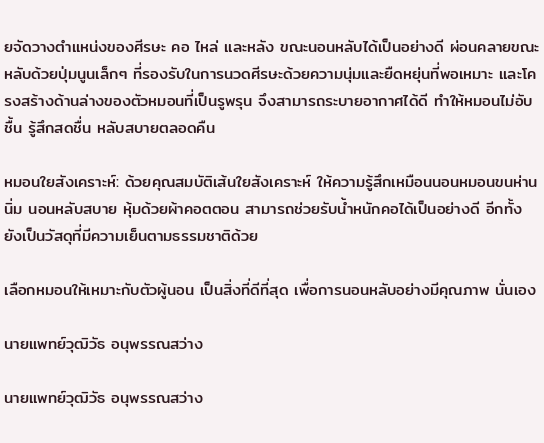ยจัดวางตำแหน่งของศีรษะ คอ ไหล่ และหลัง ขณะนอนหลับได้เป็นอย่างดี ผ่อนคลายขณะหลับด้วยปุ่มนูนเล็กๆ ที่รองรับในการนวดศีรษะด้วยความนุ่มและยืดหยุ่นที่พอเหมาะ และโครงสร้างด้านล่างของตัวหมอนที่เป็นรูพรุน จึงสามารถระบายอากาศได้ดี ทำให้หมอนไม่อับชื้น รู้สึกสดชื่น หลับสบายตลอดคืน

หมอนใยสังเคราะห์: ด้วยคุณสมบัติเส้นใยสังเคราะห์ ให้ความรู้สึกเหมือนนอนหมอนขนห่าน นิ่ม นอนหลับสบาย หุ้มด้วยผ้าคอตตอน สามารถช่วยรับน้ำหนักคอได้เป็นอย่างดี อีกทั้งยังเป็นวัสดุที่มีความเย็นตามธรรมชาติด้วย

เลือกหมอนให้เหมาะกับตัวผู้นอน เป็นสิ่งที่ดีที่สุด เพื่อการนอนหลับอย่างมีคุณภาพ นั่นเอง

นายแพทย์วุฒิวัธ อนุพรรณสว่าง

นายแพทย์วุฒิวัธ อนุพรรณสว่าง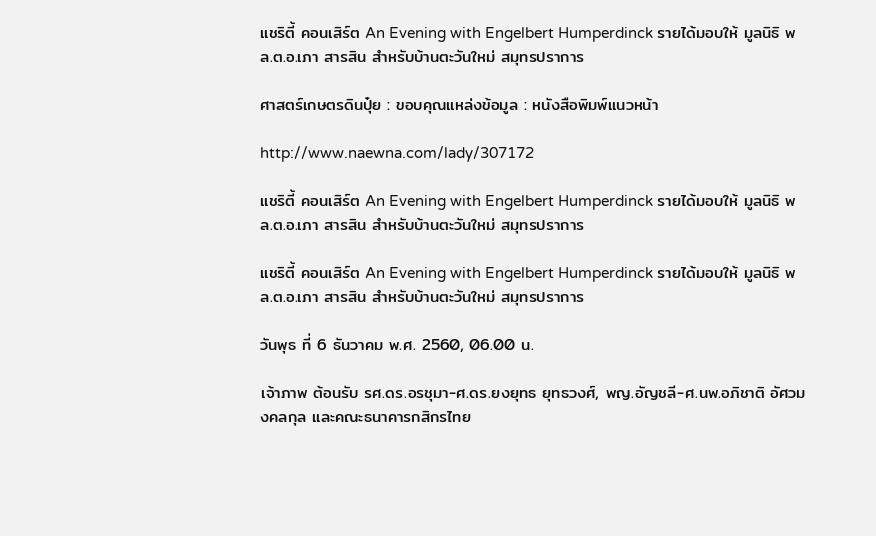แชริตี้ คอนเสิร์ต An Evening with Engelbert Humperdinck รายได้มอบให้ มูลนิธิ พล.ต.อ.เภา สารสิน สำหรับบ้านตะวันใหม่ สมุทรปราการ

ศาสตร์เกษตรดินปุ๋ย : ขอบคุณแหล่งข้อมูล : หนังสือพิมพ์แนวหน้า

http://www.naewna.com/lady/307172

แชริตี้ คอนเสิร์ต An Evening with Engelbert Humperdinck รายได้มอบให้ มูลนิธิ พล.ต.อ.เภา สารสิน สำหรับบ้านตะวันใหม่ สมุทรปราการ

แชริตี้ คอนเสิร์ต An Evening with Engelbert Humperdinck รายได้มอบให้ มูลนิธิ พล.ต.อ.เภา สารสิน สำหรับบ้านตะวันใหม่ สมุทรปราการ

วันพุธ ที่ 6 ธันวาคม พ.ศ. 2560, 06.00 น.

เจ้าภาพ ต้อนรับ รศ.ดร.อรชุมา-ศ.ดร.ยงยุทธ ยุทธวงศ์, พญ.อัญชลี-ศ.นพ.อภิชาติ อัศวมงคลกุล และคณะธนาคารกสิกรไทย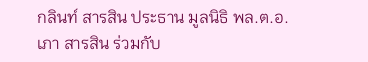กลินท์ สารสิน ประธาน มูลนิธิ พล.ต.อ.เภา สารสิน ร่วมกับ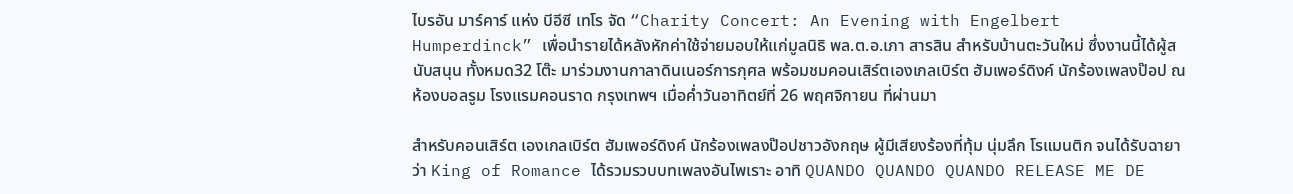ไบรอัน มาร์คาร์ แห่ง บีอีซี เทโร จัด “Charity Concert: An Evening with Engelbert Humperdinck” เพื่อนำรายได้หลังหักค่าใช้จ่ายมอบให้แก่มูลนิธิ พล.ต.อ.เภา สารสิน สำหรับบ้านตะวันใหม่ ซึ่งงานนี้ได้ผู้สนับสนุน ทั้งหมด32 โต๊ะ มาร่วมงานกาลาดินเนอร์การกุศล พร้อมชมคอนเสิร์ตเองเกลเบิร์ต ฮัมเพอร์ดิงค์ นักร้องเพลงป๊อป ณ ห้องบอลรูม โรงแรมคอนราด กรุงเทพฯ เมื่อค่ำวันอาทิตย์ที่ 26 พฤศจิกายน ที่ผ่านมา

สำหรับคอนเสิร์ต เองเกลเบิร์ต ฮัมเพอร์ดิงค์ นักร้องเพลงป๊อปชาวอังกฤษ ผู้มีเสียงร้องที่ทุ้ม นุ่มลึก โรแมนติก จนได้รับฉายาว่า King of Romance ได้รวมรวบบทเพลงอันไพเราะ อาทิ QUANDO QUANDO QUANDO RELEASE ME DE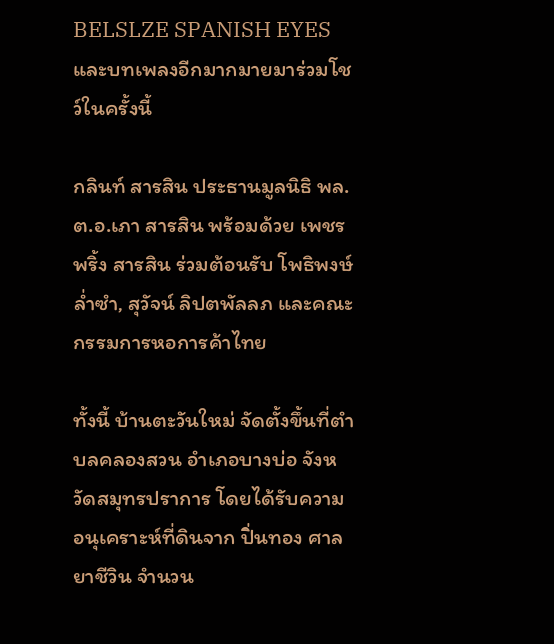BELSLZE SPANISH EYES และบทเพลงอีกมากมายมาร่วมโชว์ในครั้งนี้

กลินท์ สารสิน ประธานมูลนิธิ พล.ต.อ.เภา สารสิน พร้อมด้วย เพชรพริ้ง สารสิน ร่วมต้อนรับ โพธิพงษ์ ล่ำซำ, สุวัจน์ ลิปตพัลลภ และคณะกรรมการหอการค้าไทย

ทั้งนี้ บ้านตะวันใหม่ จัดตั้งขึ้นที่ตำบลคลองสวน อำเภอบางบ่อ จังหวัดสมุทรปราการ โดยได้รับความอนุเคราะห์ที่ดินจาก ปิ่นทอง ศาลยาชีวิน จำนวน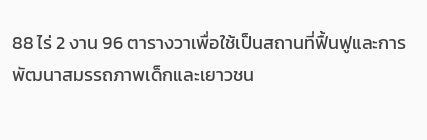88 ไร่ 2 งาน 96 ตารางวาเพื่อใช้เป็นสถานที่ฟื้นฟูและการพัฒนาสมรรถภาพเด็กและเยาวชน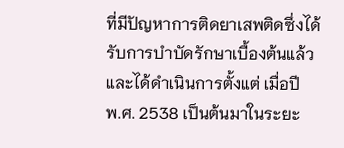ที่มีปัญหาการติดยาเสพติดซึ่งได้รับการบำบัดรักษาเบื้องต้นแล้ว และได้ดำเนินการตั้งแต่ เมื่อปี พ.ศ. 2538 เป็นต้นมาในระยะ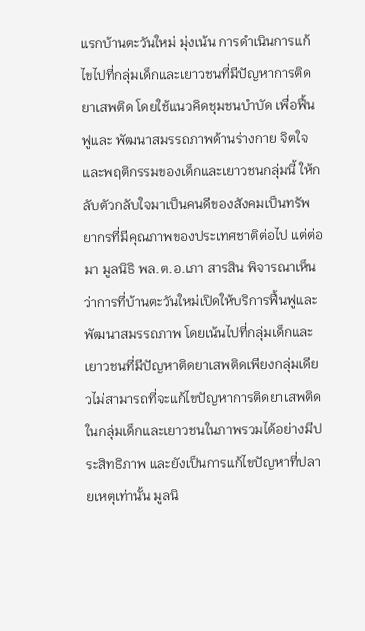แรกบ้านตะวันใหม่ มุ่งเน้น การดำเนินการแก้ไขไปที่กลุ่มเด็กและเยาวชนที่มีปัญหาการติดยาเสพติด โดยใช้แนวคิดชุมชนบำบัด เพื่อฟื้นฟูและ พัฒนาสมรรถภาพด้านร่างกาย จิตใจ และพฤติกรรมของเด็กและเยาวชนกลุ่มนี้ ให้กลับตัวกลับใจมาเป็นคนดีของสังคมเป็นทรัพยากรที่มีคุณภาพของประเทศชาติต่อไป แต่ต่อมา มูลนิธิ พล.ต.อ.เภา สารสิน พิจารณาเห็นว่าการที่บ้านตะวันใหม่เปิดให้บริการฟื้นฟูและพัฒนาสมรรถภาพ โดยเน้นไปที่กลุ่มเด็กและเยาวชนที่มีปัญหาติดยาเสพติดเพียงกลุ่มเดียวไม่สามารถที่จะแก้ไขปัญหาการติดยาเสพติดในกลุ่มเด็กและเยาวชนในภาพรวมได้อย่างมีประสิทธิภาพ และยังเป็นการแก้ไขปัญหาที่ปลายเหตุเท่านั้น มูลนิ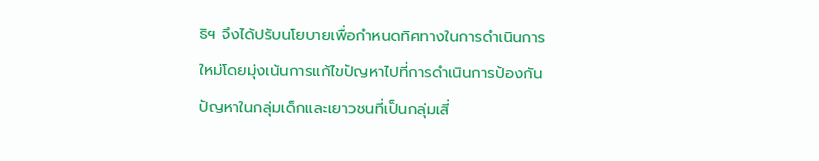ธิฯ จึงได้ปรับนโยบายเพื่อกำหนดทิศทางในการดำเนินการใหม่โดยมุ่งเน้นการแก้ไขปัญหาไปที่การดำเนินการป้องกันปัญหาในกลุ่มเด็กและเยาวชนที่เป็นกลุ่มเสี่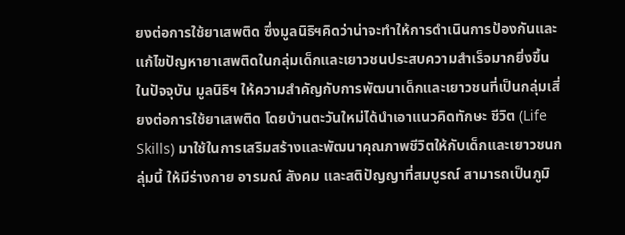ยงต่อการใช้ยาเสพติด ซึ่งมูลนิธิฯคิดว่าน่าจะทำให้การดำเนินการป้องกันและแก้ไขปัญหายาเสพติดในกลุ่มเด็กและเยาวชนประสบความสำเร็จมากยิ่งขึ้น ในปัจจุบัน มูลนิธิฯ ให้ความสำคัญกับการพัฒนาเด็กและเยาวชนที่เป็นกลุ่มเสี่ยงต่อการใช้ยาเสพติด โดยบ้านตะวันใหม่ได้นำเอาแนวคิดทักษะ ชีวิต (Life Skills) มาใช้ในการเสริมสร้างและพัฒนาคุณภาพชีวิตให้กับเด็กและเยาวชนกลุ่มนี้ ให้มีร่างกาย อารมณ์ สังคม และสติปัญญาที่สมบูรณ์ สามารถเป็นภูมิ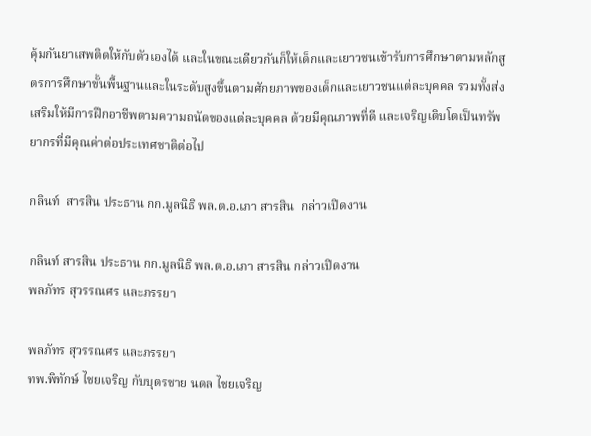คุ้มกันยาเสพติดให้กับตัวเองได้ และในขณะเดียวกันก็ให้เด็กและเยาวชนเข้ารับการศึกษาตามหลักสูตรการศึกษาขั้นพื้นฐานและในระดับสูงขึ้นตามศักยภาพของเด็กและเยาวชนแต่ละบุคคล รวมทั้งส่งเสริมให้มีการฝึกอาชีพตามความถนัดของแต่ละบุคคล ด้วยมีคุณภาพที่ดี และเจริญเติบโตเป็นทรัพยากรที่มีคุณค่าต่อประเทศชาติต่อไป

กลินท์  สารสิน ประธาน กก.มูลนิธิ พล.ต.อ.เภา สารสิน  กล่าวเปิดงาน

กลินท์ สารสิน ประธาน กก.มูลนิธิ พล.ต.อ.เภา สารสิน กล่าวเปิดงาน
พลภัทร สุวรรณศร และภรรยา

พลภัทร สุวรรณศร และภรรยา
ทพ.พิทักษ์ ไชยเจริญ กับบุตรชาย นดล ไชยเจริญ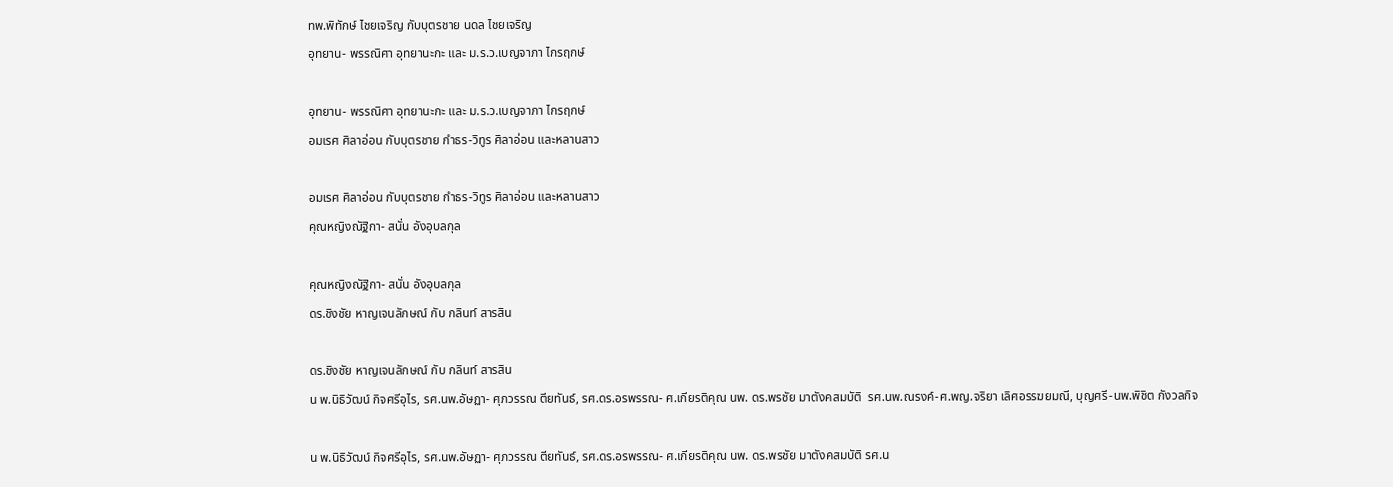ทพ.พิทักษ์ ไชยเจริญ กับบุตรชาย นดล ไชยเจริญ
อุทยาน- พรรณิศา อุทยานะกะ และ ม.ร.ว.เบญจาภา ไกรฤกษ์

อุทยาน- พรรณิศา อุทยานะกะ และ ม.ร.ว.เบญจาภา ไกรฤกษ์
อมเรศ ศิลาอ่อน กับบุตรชาย กำธร-วิทูร ศิลาอ่อน และหลานสาว

อมเรศ ศิลาอ่อน กับบุตรชาย กำธร-วิทูร ศิลาอ่อน และหลานสาว
คุณหญิงณัฐิกา- สนั่น อังอุบลกุล

คุณหญิงณัฐิกา- สนั่น อังอุบลกุล
ดร.ชิงชัย หาญเจนลักษณ์ กับ กลินท์ สารสิน

ดร.ชิงชัย หาญเจนลักษณ์ กับ กลินท์ สารสิน
น พ.นิธิวัฒน์ กิจศรีอุไร, รศ.นพ.อัษฏา- ศุภวรรณ ตียทันธ์, รศ.ดร.อรพรรณ- ศ.เกียรติคุณ นพ. ดร.พรชัย มาตังคสมบัติ  รศ.นพ.ณรงค์-ศ.พญ.จริยา เลิศอรรฆยมณี, บุญศรี-นพ.พิชิต กังวลกิจ

น พ.นิธิวัฒน์ กิจศรีอุไร, รศ.นพ.อัษฏา- ศุภวรรณ ตียทันธ์, รศ.ดร.อรพรรณ- ศ.เกียรติคุณ นพ. ดร.พรชัย มาตังคสมบัติ รศ.น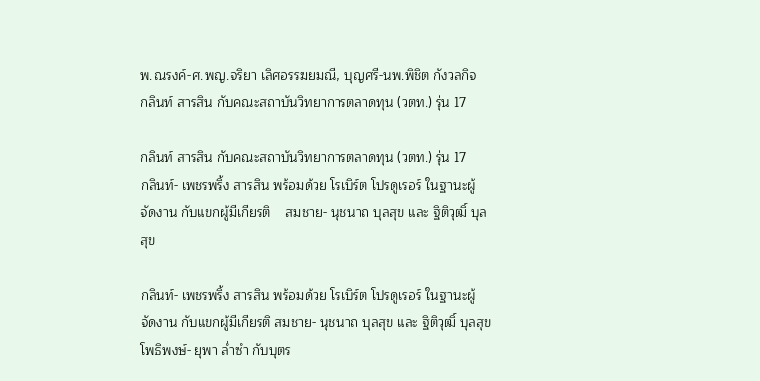พ.ณรงค์-ศ.พญ.จริยา เลิศอรรฆยมณี, บุญศรี-นพ.พิชิต กังวลกิจ
กลินท์ สารสิน กับคณะสถาบันวิทยาการตลาดทุน (วตท.) รุ่น 17

กลินท์ สารสิน กับคณะสถาบันวิทยาการตลาดทุน (วตท.) รุ่น 17
กลินท์- เพชรพริ้ง สารสิน พร้อมด้วย โรเบิร์ต โปรดูเรอร์ ในฐานะผู้จัดงาน กับแขกผู้มีเกียรติ    สมชาย- นุชนาถ บุลสุข และ ฐิติวุฒิ์ บุลสุข

กลินท์- เพชรพริ้ง สารสิน พร้อมด้วย โรเบิร์ต โปรดูเรอร์ ในฐานะผู้จัดงาน กับแขกผู้มีเกียรติ สมชาย- นุชนาถ บุลสุข และ ฐิติวุฒิ์ บุลสุข
โพธิพงษ์- ยุพา ล่ำซำ กับบุตร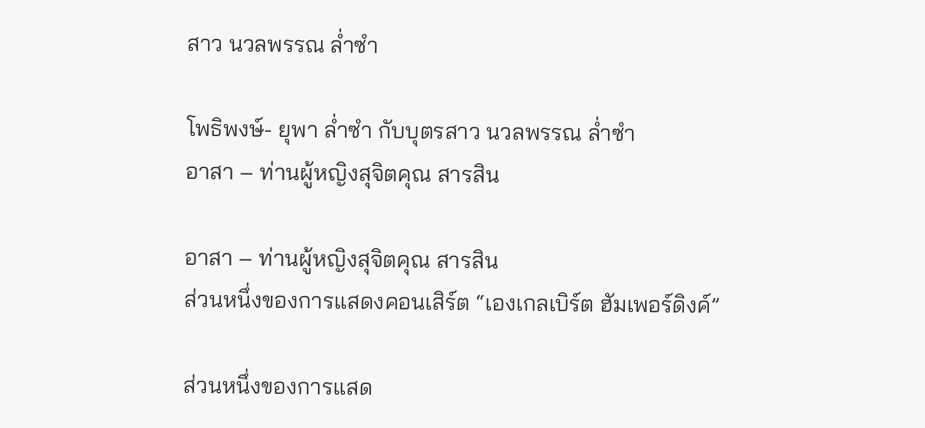สาว นวลพรรณ ล่ำซำ

โพธิพงษ์- ยุพา ล่ำซำ กับบุตรสาว นวลพรรณ ล่ำซำ
อาสา – ท่านผู้หญิงสุจิตคุณ สารสิน

อาสา – ท่านผู้หญิงสุจิตคุณ สารสิน
ส่วนหนึ่งของการแสดงคอนเสิร์ต “เองเกลเบิร์ต ฮัมเพอร์ดิงค์”

ส่วนหนึ่งของการแสด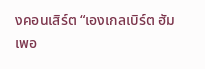งคอนเสิร์ต “เองเกลเบิร์ต ฮัมเพอ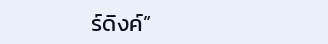ร์ดิงค์”